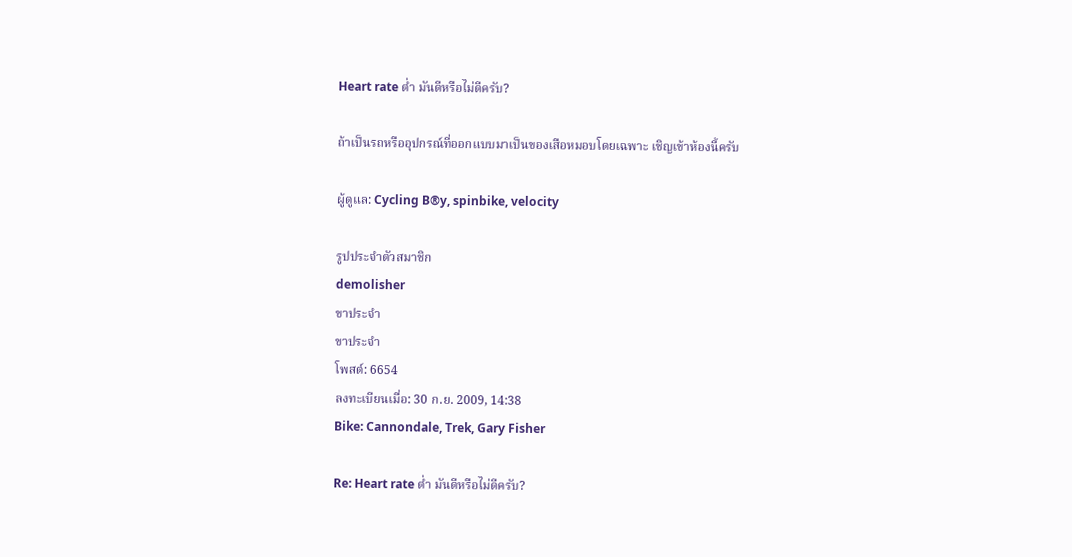Heart rate ต่ำ มันดีหรือไม่ดีครับ?

ถ้าเป็นรถหรืออุปกรณ์ที่ออกแบบมาเป็นของเสือหมอบโดยเฉพาะ เชิญเข้าห้องนี้ครับ

ผู้ดูแล: Cycling B®y, spinbike, velocity

รูปประจำตัวสมาชิก
demolisher
ขาประจำ
ขาประจำ
โพสต์: 6654
ลงทะเบียนเมื่อ: 30 ก.ย. 2009, 14:38
Bike: Cannondale, Trek, Gary Fisher

Re: Heart rate ต่ำ มันดีหรือไม่ดีครับ?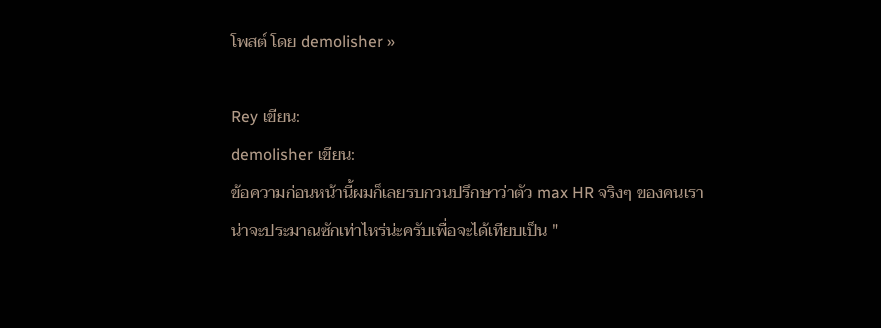โพสต์ โดย demolisher »

Rey เขียน:
demolisher เขียน:
ข้อความก่อนหน้านี้ผมก็เลยรบกวนปรึกษาว่าตัว max HR จริงๆ ของคนเราน่าจะประมาณซักเท่าไหร่น่ะครับเพื่อจะได้เทียบเป็น "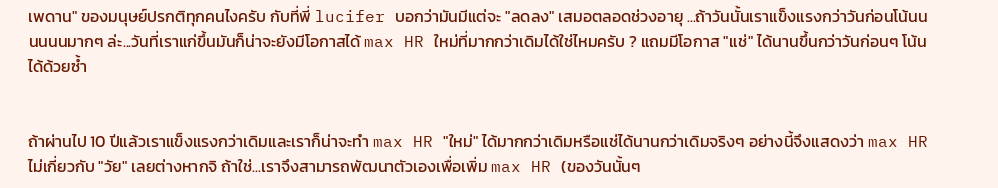เพดาน" ของมนุษย์ปรกติทุกคนไงครับ กับที่พี่ lucifer บอกว่ามันมีแต่จะ "ลดลง" เสมอตลอดช่วงอายุ ...ถ้าวันนั้นเราแข็งแรงกว่าวันก่อนโน้นนนนนนมากๆ ล่ะ...วันที่เราแก่ขึ้นมันก็น่าจะยังมีโอกาสได้ max HR ใหม่ที่มากกว่าเดิมได้ใช่ไหมครับ ? แถมมีโอกาส "แช่" ได้นานขึ้นกว่าวันก่อนๆ โน้นได้ด้วยซ้ำ


ถ้าผ่านไป 10 ปีแล้วเราแข็งแรงกว่าเดิมและเราก็น่าจะทำ max HR "ใหม่" ได้มากกว่าเดิมหรือแช่ได้นานกว่าเดิมจริงๆ อย่างนี้จึงแสดงว่า max HR ไม่เกี่ยวกับ "วัย" เลยต่างหากจิ ถ้าใช่...เราจึงสามารถพัฒนาตัวเองเพื่อเพิ่ม max HR (ของวันนั้นๆ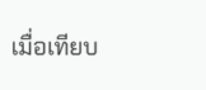เมื่อเทียบ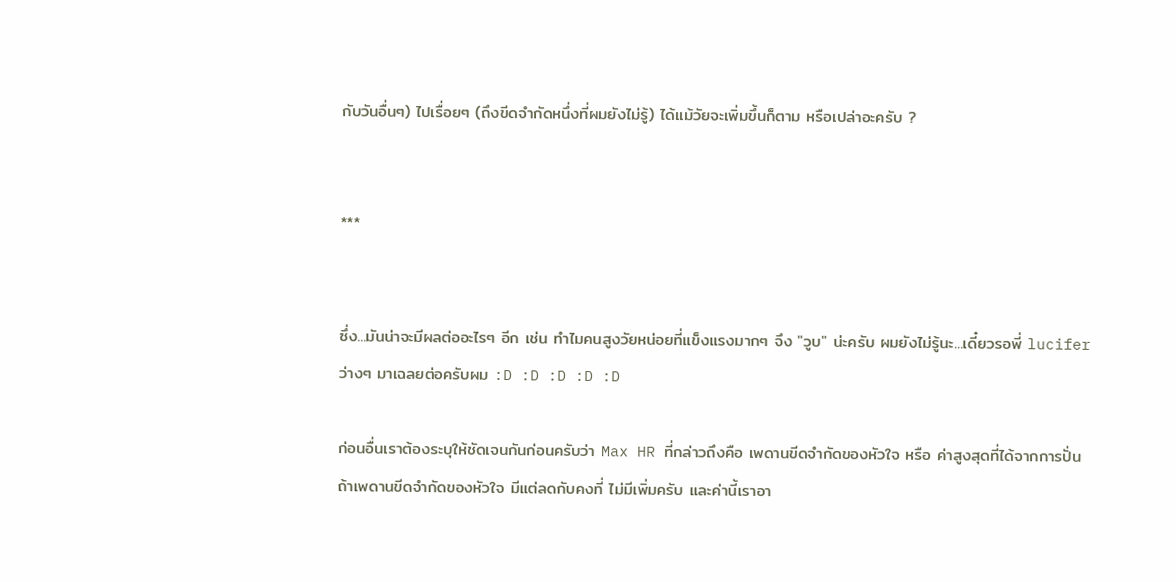กับวันอื่นๆ) ไปเรื่อยๆ (ถึงขีดจำกัดหนึ่งที่ผมยังไม่รู้) ได้แม้วัยจะเพิ่มขึ้นก็ตาม หรือเปล่าอะครับ ?


***


ซึ่ง...มันน่าจะมีผลต่ออะไรๆ อีก เช่น ทำไมคนสูงวัยหน่อยที่แข็งแรงมากๆ จึง "วูบ" น่ะครับ ผมยังไม่รู้นะ...เดี๋ยวรอพี่ lucifer ว่างๆ มาเฉลยต่อครับผม :D :D :D :D :D

ก่อนอื่นเราต้องระบุให้ชัดเจนกันก่อนครับว่า Max HR ที่กล่าวถึงคือ เพดานขีดจำกัดของหัวใจ หรือ ค่าสูงสุดที่ได้จากการปั่น
ถ้าเพดานขีดจำกัดของหัวใจ มีแต่ลดกับคงที่ ไม่มีเพิ่มครับ และค่านี้เราอา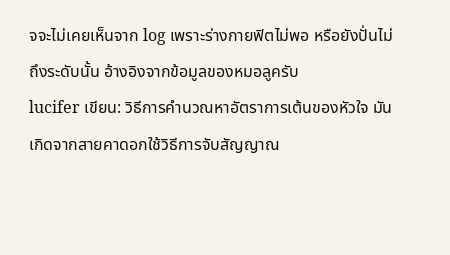จจะไม่เคยเห็นจาก log เพราะร่างกายฟิตไม่พอ หรือยังปั่นไม่ถึงระดับนั้น อ้างอิงจากข้อมูลของหมอลูครับ
lucifer เขียน: วิธีการคำนวณหาอัตราการเต้นของหัวใจ มันเกิดจากสายคาดอกใช้วิธีการจับสัญญาณ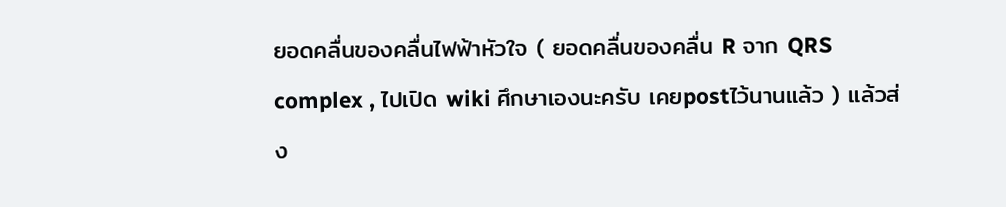ยอดคลื่นของคลื่นไฟฟ้าหัวใจ ( ยอดคลื่นของคลื่น R จาก QRS complex , ไปเปิด wiki ศึกษาเองนะครับ เคยpostไว้นานแล้ว ) แล้วส่ง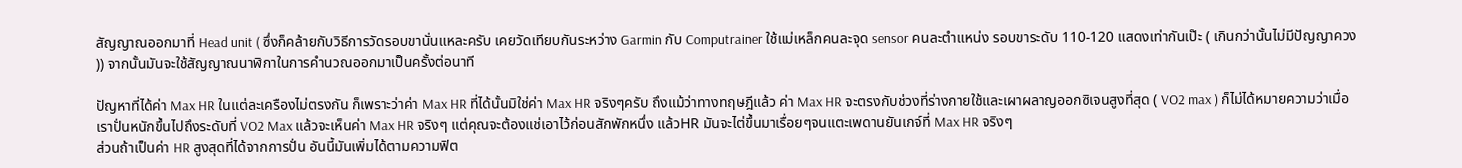สัญญาณออกมาที่ Head unit ( ซึ่งก็คล้ายกับวิธีการวัดรอบขานั่นแหละครับ เคยวัดเทียบกันระหว่าง Garmin กับ Computrainer ใช้แม่เหล็กคนละจุด sensor คนละตำแหน่ง รอบขาระดับ 110-120 แสดงเท่ากันเป๊ะ ( เกินกว่านั้นไม่มีปัญญาควง )) จากนั้นมันจะใช้สัญญาณนาฬิกาในการคำนวณออกมาเป็นครั้งต่อนาที

ปัญหาที่ได้ค่า Max HR ในแต่ละเครืองไม่ตรงกัน ก็เพราะว่าค่า Max HR ที่ได้นั้นมิใช่ค่า Max HR จริงๆครับ ถึงแม้ว่าทางทฤษฎีแล้ว ค่า Max HR จะตรงกับช่วงที่ร่างกายใช้และเผาผลาญออกซิเจนสูงที่สุด ( VO2 max ) ก็ไม่ได้หมายความว่าเมื่อเราปั่นหนักขึ้นไปถึงระดับที่ VO2 Max แล้วจะเห็นค่า Max HR จริงๆ แต่คุณจะต้องแช่เอาไว้ก่อนสักพักหนึ่ง แล้วHR มันจะไต่ขึ้นมาเรื่อยๆจนแตะเพดานยันเกจ์ที่ Max HR จริงๆ
ส่วนถ้าเป็นค่า HR สูงสุดที่ได้จากการปั่น อันนี้มันเพิ่มได้ตามความฟิต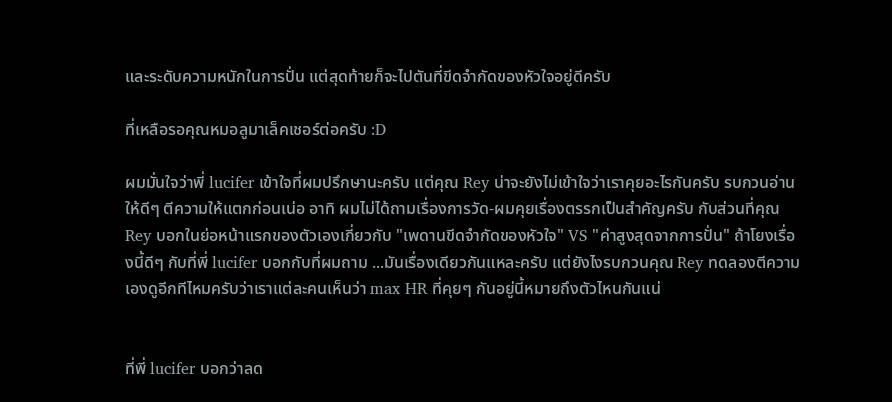และระดับความหนักในการปั่น แต่สุดท้ายก็จะไปตันที่ขีดจำกัดของหัวใจอยู่ดีครับ

ที่เหลือรอคุณหมอลูมาเล็คเชอร์ต่อครับ :D

ผมมั่นใจว่าพี่ lucifer เข้าใจที่ผมปรึกษานะครับ แต่คุณ Rey น่าจะยังไม่เข้าใจว่าเราคุยอะไรกันครับ รบกวนอ่านให้ดีๆ ตีความให้แตกก่อนเน่อ อาทิ ผมไม่ได้ถามเรื่องการวัด-ผมคุยเรื่องตรรกเป็นสำคัญครับ กับส่วนที่คุณ Rey บอกในย่อหน้าแรกของตัวเองเกี่ยวกับ "เพดานขีดจำกัดของหัวใจ" VS "ค่าสูงสุดจากการปั่น" ถ้าโยงเรื่องนี้ดีๆ กับที่พี่ lucifer บอกกับที่ผมถาม ...มันเรื่องเดียวกันแหละครับ แต่ยังไงรบกวนคุณ Rey ทดลองตีความเองดูอีกทีไหมครับว่าเราแต่ละคนเห็นว่า max HR ที่คุยๆ กันอยู่นี้หมายถึงตัวไหนกันแน่


ที่พี่ lucifer บอกว่าลด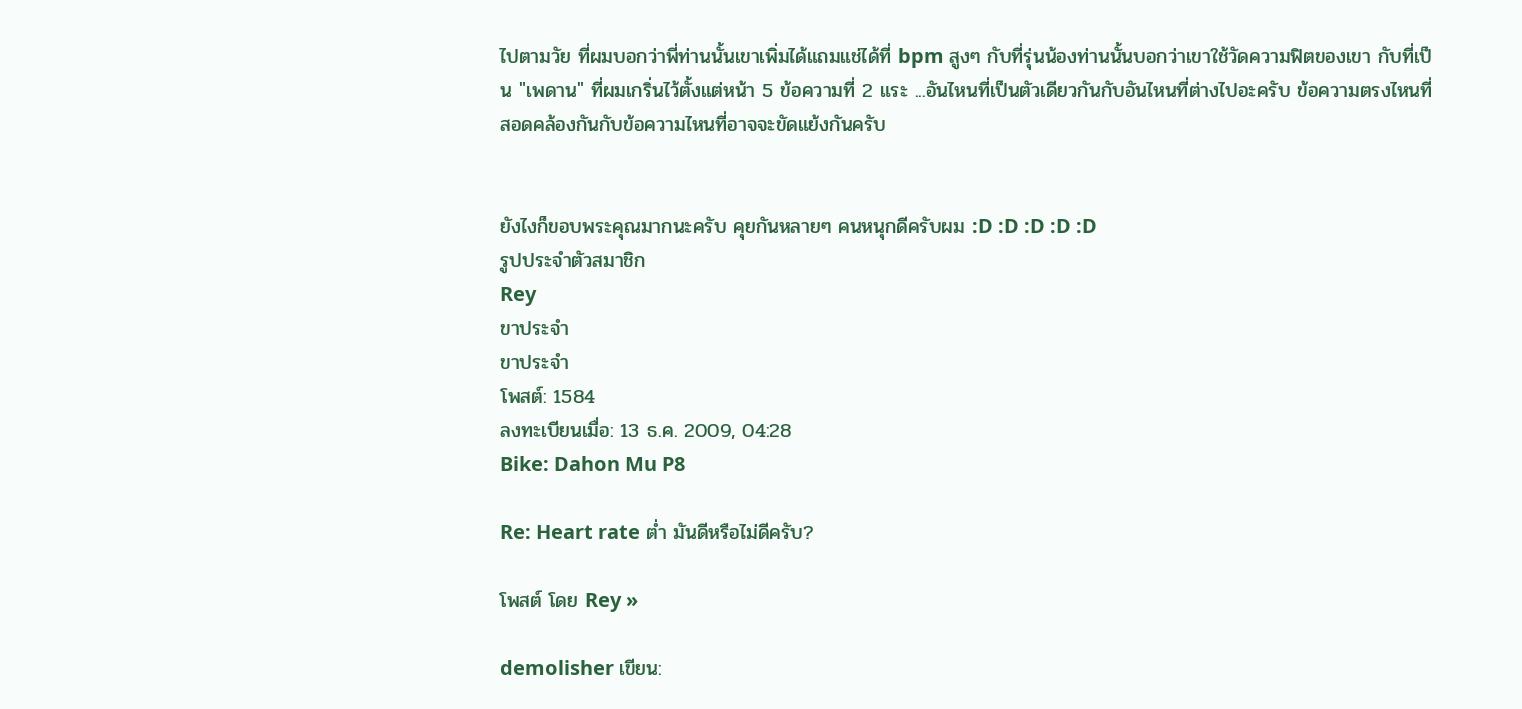ไปตามวัย ที่ผมบอกว่าพี่ท่านนั้นเขาเพิ่มได้แถมแช่ได้ที่ bpm สูงๆ กับที่รุ่นน้องท่านนั้นบอกว่าเขาใช้วัดความฟิตของเขา กับที่เป็น "เพดาน" ที่ผมเกริ่นไว้ตั้งแต่หน้า 5 ข้อความที่ 2 แระ ...อันไหนที่เป็นตัวเดียวกันกับอันไหนที่ต่างไปอะครับ ข้อความตรงไหนที่สอดคล้องกันกับข้อความไหนที่อาจจะขัดแย้งกันครับ


ยังไงก็ขอบพระคุณมากนะครับ คุยกันหลายๆ คนหนุกดีครับผม :D :D :D :D :D
รูปประจำตัวสมาชิก
Rey
ขาประจำ
ขาประจำ
โพสต์: 1584
ลงทะเบียนเมื่อ: 13 ธ.ค. 2009, 04:28
Bike: Dahon Mu P8

Re: Heart rate ต่ำ มันดีหรือไม่ดีครับ?

โพสต์ โดย Rey »

demolisher เขียน: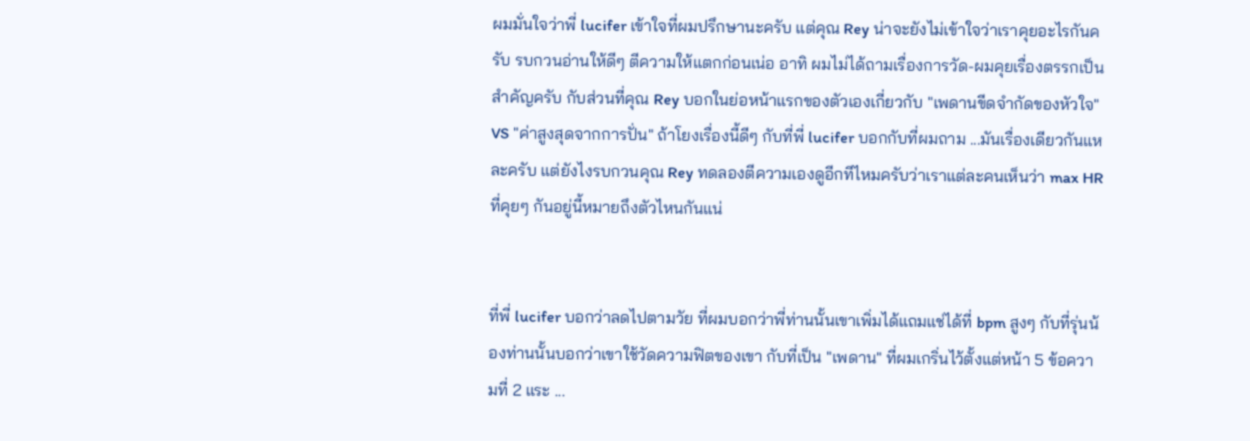ผมมั่นใจว่าพี่ lucifer เข้าใจที่ผมปรึกษานะครับ แต่คุณ Rey น่าจะยังไม่เข้าใจว่าเราคุยอะไรกันครับ รบกวนอ่านให้ดีๆ ตีความให้แตกก่อนเน่อ อาทิ ผมไม่ได้ถามเรื่องการวัด-ผมคุยเรื่องตรรกเป็นสำคัญครับ กับส่วนที่คุณ Rey บอกในย่อหน้าแรกของตัวเองเกี่ยวกับ "เพดานขีดจำกัดของหัวใจ" VS "ค่าสูงสุดจากการปั่น" ถ้าโยงเรื่องนี้ดีๆ กับที่พี่ lucifer บอกกับที่ผมถาม ...มันเรื่องเดียวกันแหละครับ แต่ยังไงรบกวนคุณ Rey ทดลองตีความเองดูอีกทีไหมครับว่าเราแต่ละคนเห็นว่า max HR ที่คุยๆ กันอยู่นี้หมายถึงตัวไหนกันแน่


ที่พี่ lucifer บอกว่าลดไปตามวัย ที่ผมบอกว่าพี่ท่านนั้นเขาเพิ่มได้แถมแช่ได้ที่ bpm สูงๆ กับที่รุ่นน้องท่านนั้นบอกว่าเขาใช้วัดความฟิตของเขา กับที่เป็น "เพดาน" ที่ผมเกริ่นไว้ตั้งแต่หน้า 5 ข้อความที่ 2 แระ ...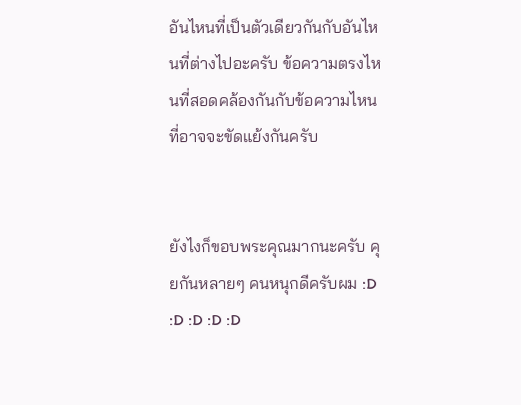อันไหนที่เป็นตัวเดียวกันกับอันไหนที่ต่างไปอะครับ ข้อความตรงไหนที่สอดคล้องกันกับข้อความไหนที่อาจจะขัดแย้งกันครับ


ยังไงก็ขอบพระคุณมากนะครับ คุยกันหลายๆ คนหนุกดีครับผม :D :D :D :D :D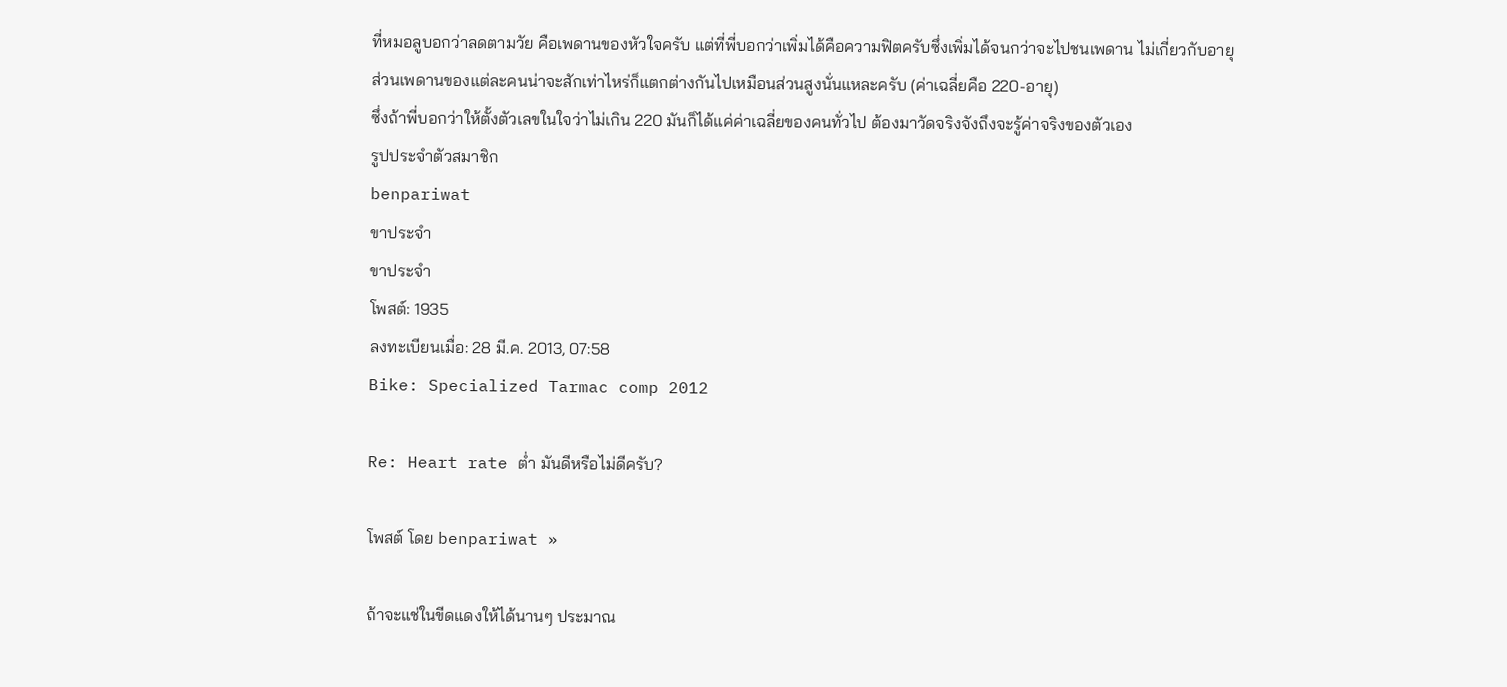ที่หมอลูบอกว่าลดตามวัย คือเพดานของหัวใจครับ แต่ที่พี่บอกว่าเพิ่มได้คือความฟิตครับซึ่งเพิ่มได้จนกว่าจะไปชนเพดาน ไม่เกี่ยวกับอายุ
ส่วนเพดานของแต่ละคนน่าจะสักเท่าไหร่ก็แตกต่างกันไปเหมือนส่วนสูงนั่นแหละครับ (ค่าเฉลี่ยคือ 220-อายุ)
ซึ่งถ้าพี่บอกว่าให้ตั้งตัวเลขในใจว่าไม่เกิน 220 มันก็ได้แค่ค่าเฉลี่ยของคนทั่วไป ต้องมาวัดจริงจังถึงจะรู้ค่าจริงของตัวเอง
รูปประจำตัวสมาชิก
benpariwat
ขาประจำ
ขาประจำ
โพสต์: 1935
ลงทะเบียนเมื่อ: 28 มี.ค. 2013, 07:58
Bike: Specialized Tarmac comp 2012

Re: Heart rate ต่ำ มันดีหรือไม่ดีครับ?

โพสต์ โดย benpariwat »

ถ้าจะแช่ในขีดแดงให้ได้นานๆ ประมาณ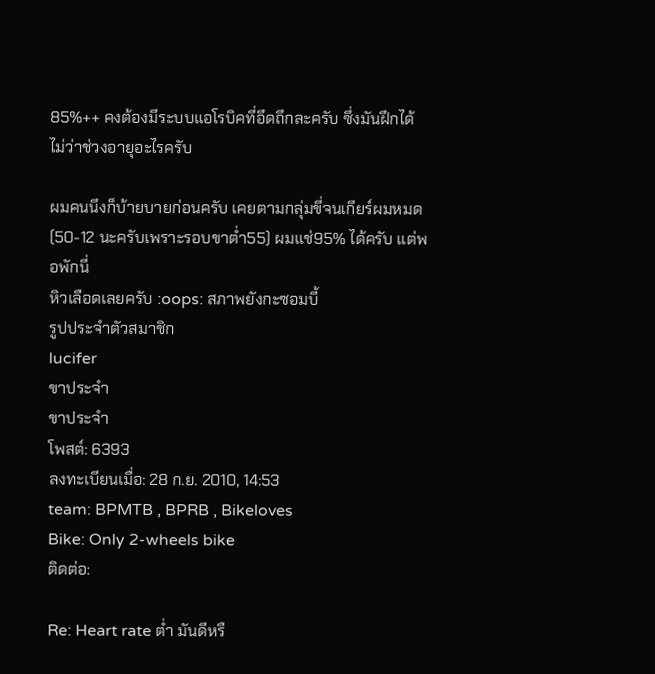85%++ คงต้องมีระบบแอโรบิคที่อึดถึกละครับ ซึ่งมันฝึกได้ไม่ว่าช่วงอายุอะไรครับ

ผมคนนึงก็บ้ายบายก่อนครับ เคยตามกลุ่มขี่จนเกียร์ผมหมด (50-12 นะครับเพราะรอบขาต่ำ55) ผมแช่95% ได้ครับ แต่พอพักนี่
หิวเลือดเลยครับ :oops: สภาพยังกะซอมบี้
รูปประจำตัวสมาชิก
lucifer
ขาประจำ
ขาประจำ
โพสต์: 6393
ลงทะเบียนเมื่อ: 28 ก.ย. 2010, 14:53
team: BPMTB , BPRB , Bikeloves
Bike: Only 2-wheels bike
ติดต่อ:

Re: Heart rate ต่ำ มันดีหรื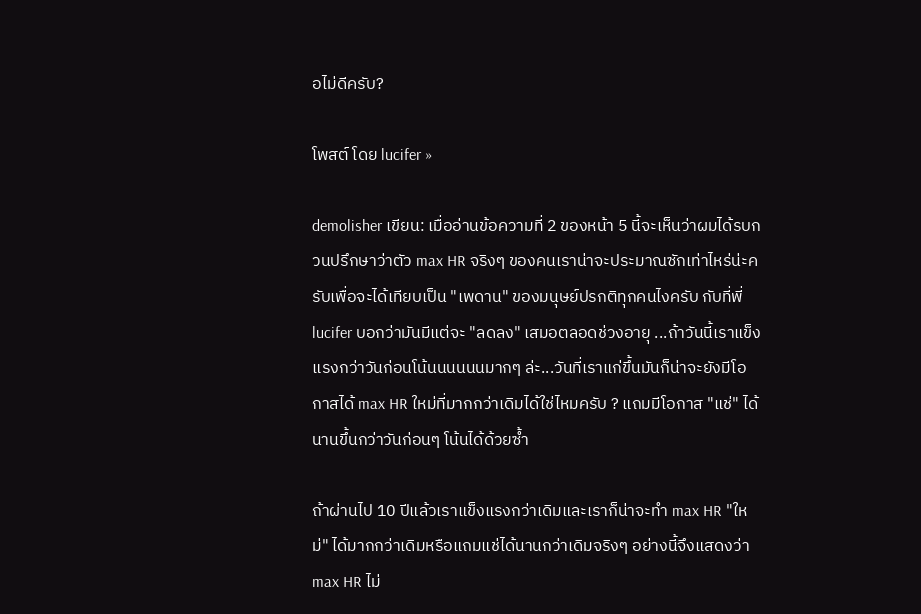อไม่ดีครับ?

โพสต์ โดย lucifer »

demolisher เขียน: เมื่ออ่านข้อความที่ 2 ของหน้า 5 นี้จะเห็นว่าผมได้รบกวนปรึกษาว่าตัว max HR จริงๆ ของคนเราน่าจะประมาณซักเท่าไหร่น่ะครับเพื่อจะได้เทียบเป็น "เพดาน" ของมนุษย์ปรกติทุกคนไงครับ กับที่พี่ lucifer บอกว่ามันมีแต่จะ "ลดลง" เสมอตลอดช่วงอายุ ...ถ้าวันนี้เราแข็งแรงกว่าวันก่อนโน้นนนนนนมากๆ ล่ะ...วันที่เราแก่ขึ้นมันก็น่าจะยังมีโอกาสได้ max HR ใหม่ที่มากกว่าเดิมได้ใช่ไหมครับ ? แถมมีโอกาส "แช่" ได้นานขึ้นกว่าวันก่อนๆ โน้นได้ด้วยซ้ำ

ถ้าผ่านไป 10 ปีแล้วเราแข็งแรงกว่าเดิมและเราก็น่าจะทำ max HR "ใหม่" ได้มากกว่าเดิมหรือแถมแช่ได้นานกว่าเดิมจริงๆ อย่างนี้จึงแสดงว่า max HR ไม่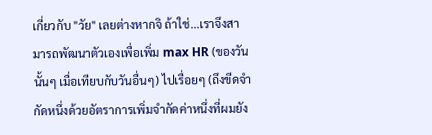เกี่ยวกับ "วัย" เลยต่างหากจิ ถ้าใช่...เราจึงสามารถพัฒนาตัวเองเพื่อเพิ่ม max HR (ของวันนั้นๆ เมื่อเทียบกับวันอื่นๆ) ไปเรื่อยๆ (ถึงขีดจำกัดหนึ่งด้วยอัตราการเพิ่มจำกัดค่าหนึ่งที่ผมยัง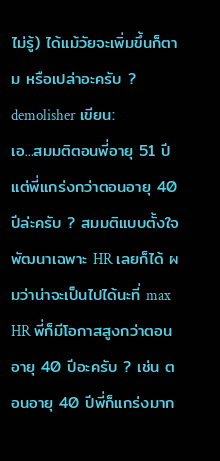ไม่รู้) ได้แม้วัยจะเพิ่มขึ้นก็ตาม หรือเปล่าอะครับ ?
demolisher เขียน:
เอ...สมมติตอนพี่อายุ 51 ปีแต่พี่แกร่งกว่าตอนอายุ 40 ปีล่ะครับ ? สมมติแบบตั้งใจพัฒนาเฉพาะ HR เลยก็ได้ ผมว่าน่าจะเป็นไปได้นะที่ max HR พี่ก็มีโอกาสสูงกว่าตอนอายุ 40 ปีอะครับ ? เช่น ตอนอายุ 40 ปีพี่ก็แกร่งมาก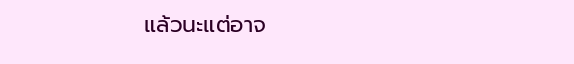แล้วนะแต่อาจ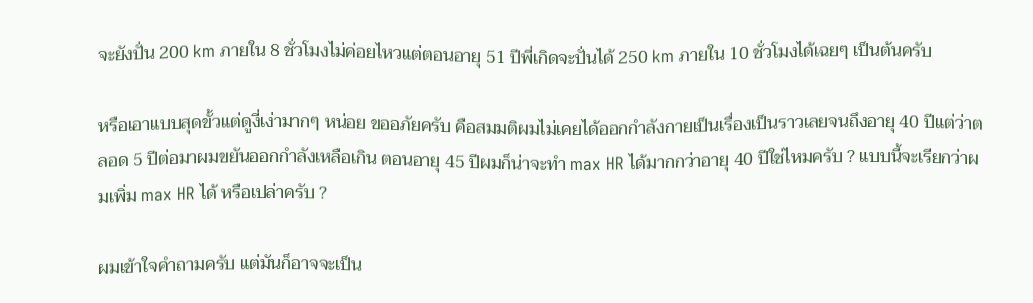จะยังปั่น 200 km ภายใน 8 ชั่วโมงไม่ค่อยไหวแต่ตอนอายุ 51 ปีพี่เกิดจะปั่นได้ 250 km ภายใน 10 ชั่วโมงได้เฉยๆ เป็นต้นครับ

หรือเอาแบบสุดขั้วแต่ดูงี่เง่ามากๆ หน่อย ขออภัยครับ คือสมมติผมไม่เคยได้ออกกำลังกายเป็นเรื่องเป็นราวเลยจนถึงอายุ 40 ปีแต่ว่าตลอด 5 ปีต่อมาผมขยันออกกำลังเหลือเกิน ตอนอายุ 45 ปีผมก็น่าจะทำ max HR ได้มากกว่าอายุ 40 ปีใช่ไหมครับ ? แบบนี้จะเรียกว่าผมเพิ่ม max HR ได้ หรือเปล่าครับ ?

ผมเข้าใจคำถามครับ แต่มันก็อาจจะเป็น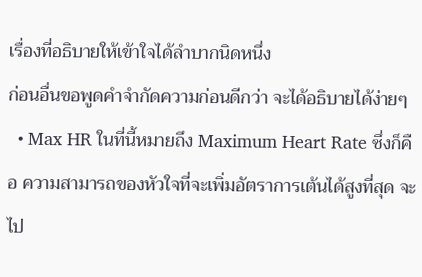เรื่องที่อธิบายให้เข้าใจได้ลำบากนิดหนึ่ง
ก่อนอื่นขอพูดคำจำกัดความก่อนดีกว่า จะได้อธิบายได้ง่ายๆ
  • Max HR ในที่นี้หมายถึง Maximum Heart Rate ซึ่งก็คือ ความสามารถของหัวใจที่จะเพิ่มอัตราการเต้นได้สูงที่สุด จะไป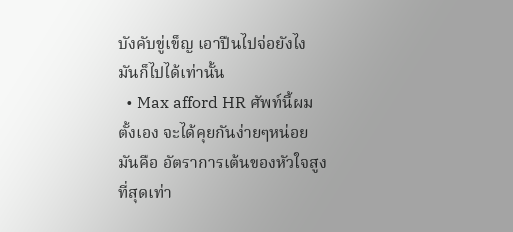บังคับขู่เข็ญ เอาปืนไปจ่อยังไง มันก็ไปได้เท่านั้น
  • Max afford HR ศัพท์นี้ผมตั้งเอง จะได้คุยกันง่ายๆหน่อย มันคือ อัตราการเต้นของหัวใจสูงที่สุดเท่า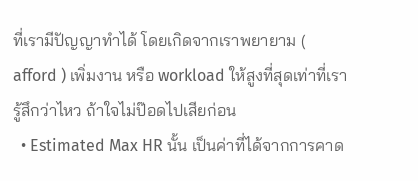ที่เรามีปัญญาทำได้ โดยเกิดจากเราพยายาม ( afford ) เพิ่มงาน หรือ workload ให้สูงที่สุดเท่าที่เรารู้สึกว่าไหว ถ้าใจไม่ป๊อดไปเสียก่อน
  • Estimated Max HR นั้น เป็นค่าที่ได้จากการคาด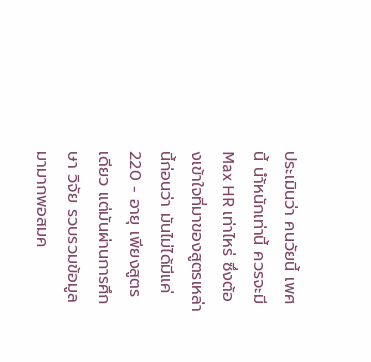ประเมินว่า คนวัยนี้ เพศนี้ นำ้หนักเท่านี้ ควรจะมี Max HR เท่าไหร่ ซึ่งต้องเข้าใจที่มาของสูตรเหล่านี้ก่อนว่า มันไม่ได้มีแค่ 220 - อายุ เพียงสูตรเดียว แต่มันผ่านการศึกษา วิจัย รวบรวมข้อมูลมามากพอสมค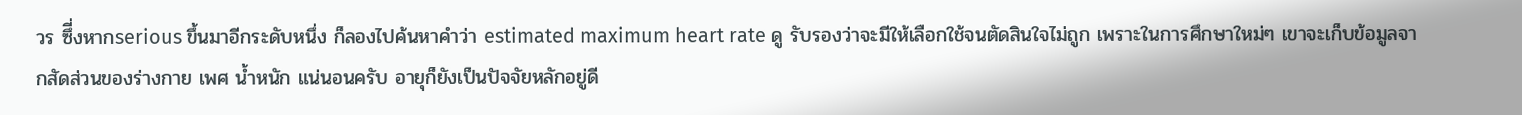วร ซึี่งหากserious ขึ้นมาอีกระดับหนึ่ง ก็ลองไปค้นหาคำว่า estimated maximum heart rate ดู รับรองว่าจะมีให้เลือกใช้จนตัดสินใจไม่ถูก เพราะในการศึกษาใหม่ๆ เขาจะเก็บข้อมูลจากสัดส่วนของร่างกาย เพศ น้ำหนัก แน่นอนครับ อายุก็ยังเป็นปัจจัยหลักอยู่ดี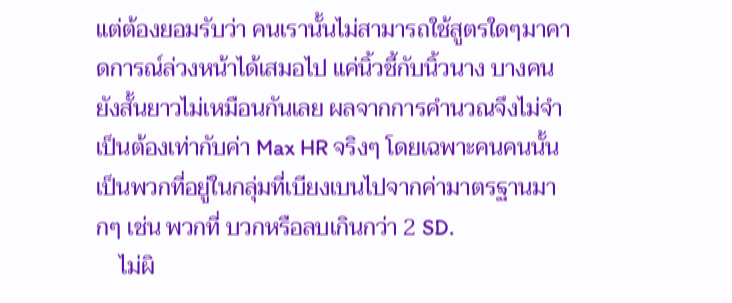แต่ต้องยอมรับว่า คนเรานั้นไม่สามารถใช้สูตรใดๆมาคาดการณ์ล่วงหน้าได้เสมอไป แค่นิ้วชี้กับนิ้วนาง บางคนยังสั้นยาวไม่เหมือนกันเลย ผลจากการคำนวณจึงไม่จำเป็นต้องเท่ากับค่า Max HR จริงๆ โดยเฉพาะคนคนนั้นเป็นพวกที่อยู่ในกลุ่มที่เบียงเบนไปจากค่ามาตรฐานมากๆ เช่น พวกที่ บวกหรือลบเกินกว่า 2 SD.
    ไม่ผิ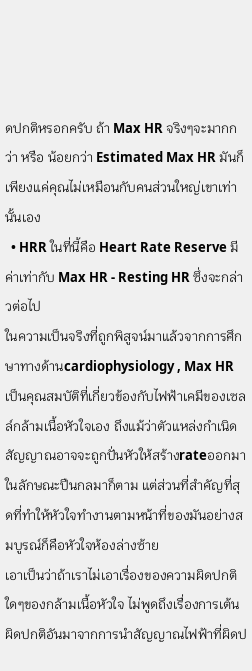ดปกติหรอกครับ ถ้า Max HR จริงๆจะมากกว่า หรือ น้อยกว่า Estimated Max HR มันก็เพียงแค่คุณไม่เหมือนกับคนส่วนใหญ่เขาเท่านั้นเอง
  • HRR ในที่นี้คือ Heart Rate Reserve มีค่าเท่ากับ Max HR - Resting HR ซึ่งจะกล่าวต่อไป
ในความเป็นจริงที่ถูกพิสูจน์มาแล้วจากการศึกษาทางด้านcardiophysiology , Max HR เป็นคุณสมบัติที่เกี่ยวข้องกับไฟฟ้าเคมีของเซลล์กล้ามเนื้อหัวใจเอง ถึงแม้ว่าตัวแหล่งกำเนิดสัญญาณอาจจะถูกปั่นหัวให้สร้างrateออกมาในลักษณะปืนกลมาก็ตาม แต่ส่วนที่สำคัญที่สุดที่ทำให้หัวใจทำงานตามหน้าที่ของมันอย่างสมบูรณ์ก็คือหัวใจห้องล่างซ้าย
เอาเป็นว่าถ้าเราไม่เอาเรื่องของความผิดปกติใดๆของกล้ามเนื้อหัวใจ ไม่พูดถึงเรื่องการเต้นผิดปกติอันมาจากการนำสัญญาณไฟฟ้าที่ผิดป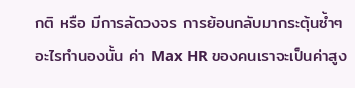กติ หรือ มีการลัดวงจร การย้อนกลับมากระตุ้นซ้ำๆอะไรทำนองนั้น ค่า Max HR ของคนเราจะเป็นค่าสูง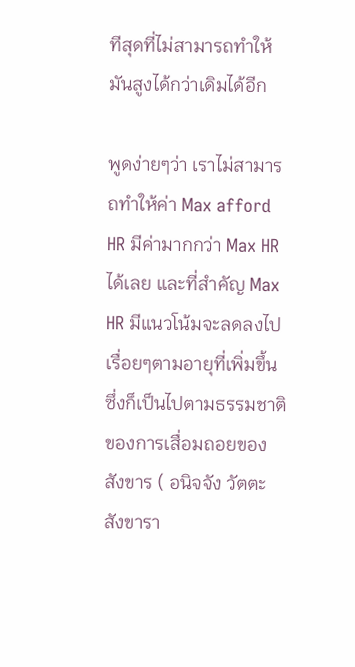ทีสุดที่ไม่สามารถทำให้มันสูงได้กว่าเดิมได้อีก

พูดง่ายๆว่า เราไม่สามารถทำให้ค่า Max afford HR มีค่ามากกว่า Max HR ได้เลย และที่สำคัญ Max HR มีแนวโน้มจะลดลงไปเรื่อยๆตามอายุที่เพิ่มขึ้น ซึ่งก็เป็นไปตามธรรมชาติของการเสื่อมถอยของสังขาร ( อนิจจัง วัตตะ สังขารา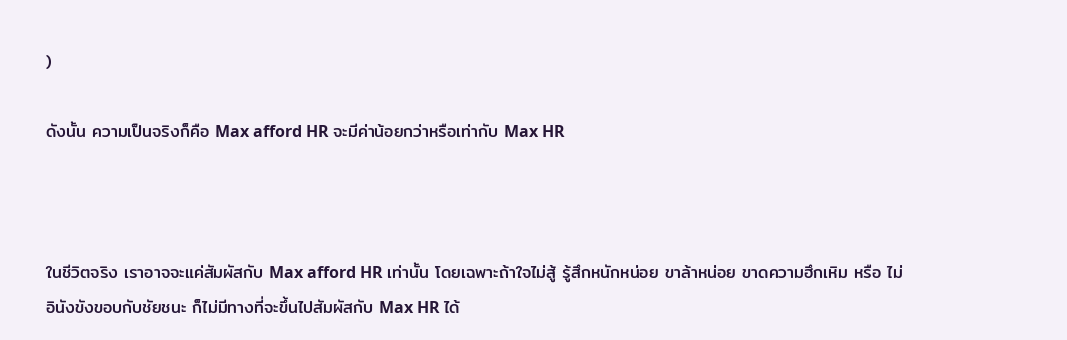)

ดังนั้น ความเป็นจริงก็คือ Max afford HR จะมีค่าน้อยกว่าหรือเท่ากับ Max HR



ในชีวิตจริง เราอาจจะแค่สัมผัสกับ Max afford HR เท่านั้น โดยเฉพาะถ้าใจไม่สู้ รู้สึกหนักหน่อย ขาล้าหน่อย ขาดความฮึกเหิม หรือ ไม่อินังขังขอบกับชัยชนะ ก็ไม่มีทางที่จะขึ้นไปสัมผัสกับ Max HR ได้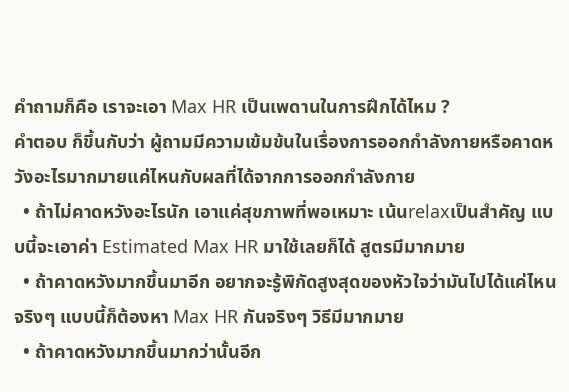คำถามก็คือ เราจะเอา Max HR เป็นเพดานในการฝึกได้ไหม ?
คำตอบ ก็ขึ้นกับว่า ผู้ถามมีความเข้มข้นในเรื่องการออกกำลังกายหรือคาดหวังอะไรมากมายแค่ไหนกับผลที่ได้จากการออกกำลังกาย
  • ถ้าไม่คาดหวังอะไรนัก เอาแค่สุขภาพที่พอเหมาะ เน้นrelaxเป็นสำคัญ แบบนี้จะเอาค่า Estimated Max HR มาใช้เลยก็ได้ สูตรมีมากมาย
  • ถ้าคาดหวังมากขึ้นมาอีก อยากจะรู้พิกัดสูงสุดของหัวใจว่ามันไปได้แค่ไหนจริงๆ แบบนี้ก็ต้องหา Max HR กันจริงๆ วิธีมีมากมาย
  • ถ้าคาดหวังมากขึ้นมากว่านั้นอีก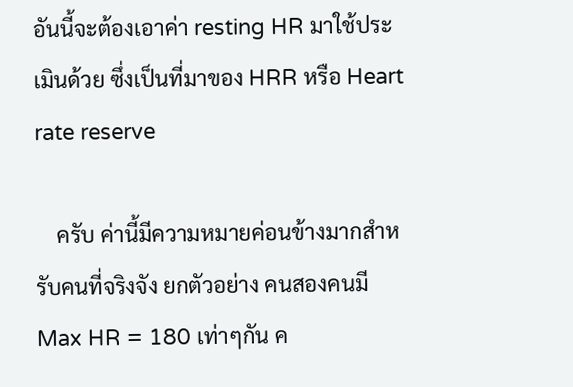อันนี้จะต้องเอาค่า resting HR มาใช้ประเมินด้วย ซึ่งเป็นที่มาของ HRR หรือ Heart rate reserve

    ครับ ค่านี้มีความหมายค่อนข้างมากสำหรับคนที่จริงจัง ยกตัวอย่าง คนสองคนมี Max HR = 180 เท่าๆกัน ค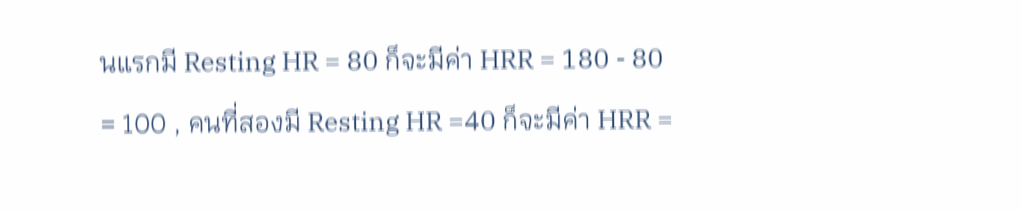นแรกมี Resting HR = 80 ก็จะมีค่า HRR = 180 - 80 = 100 , คนที่สองมี Resting HR =40 ก็จะมีค่า HRR =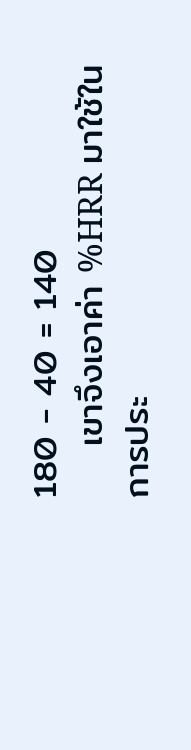180 - 40 = 140
    เขาจึงเอาค่า %HRR มาใช้ในการประ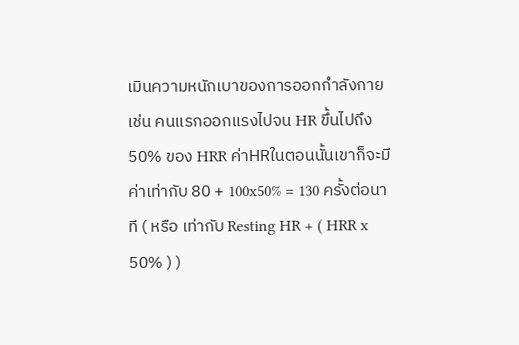เมินความหนักเบาของการออกกำลังกาย เช่น คนแรกออกแรงไปจน HR ขึ้นไปถึง 50% ของ HRR ค่าHRในตอนนั้นเขาก็จะมีค่าเท่ากับ 80 + 100x50% = 130 ครั้งต่อนาที ( หรือ เท่ากับ Resting HR + ( HRR x 50% ) )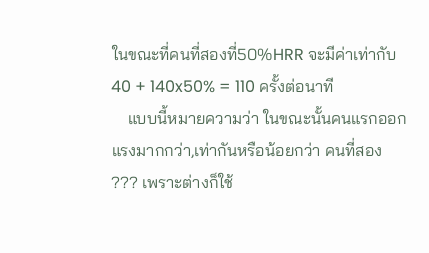ในขณะที่คนที่สองที่50%HRR จะมีค่าเท่ากับ 40 + 140x50% = 110 ครั้งต่อนาที
    แบบนี้หมายความว่า ในขณะนั้นคนแรกออกแรงมากกว่า,เท่ากันหรือน้อยกว่า คนที่สอง ??? เพราะต่างก็ใช้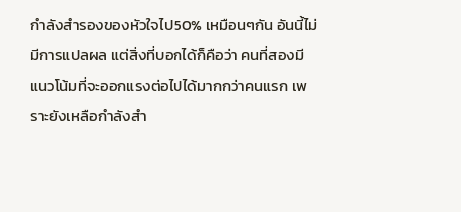กำลังสำรองของหัวใจไป50% เหมือนๆกัน อันนี้ไม่มีการแปลผล แต่สิ่งที่บอกได้ก็คือว่า คนที่สองมีแนวโน้มที่จะออกแรงต่อไปได้มากกว่าคนแรก เพราะยังเหลือกำลังสำ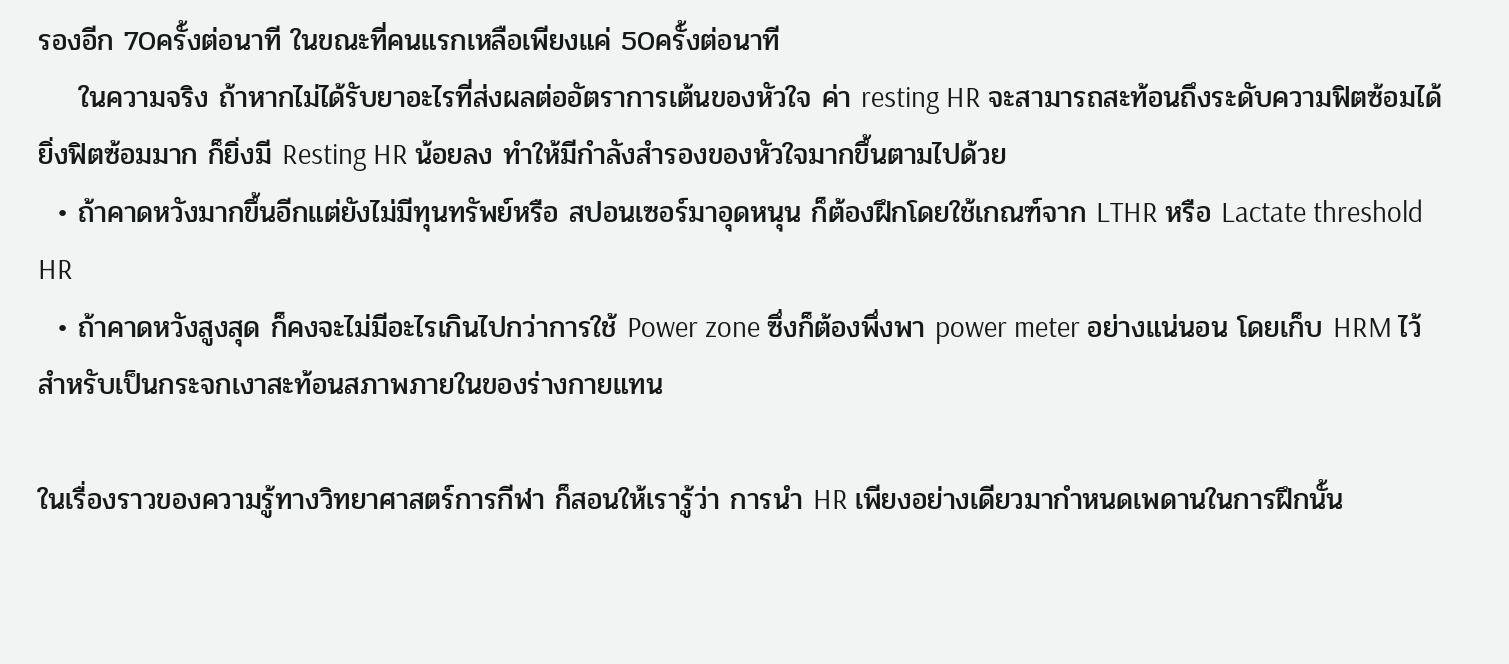รองอีก 70ครั้งต่อนาที ในขณะที่คนแรกเหลือเพียงแค่ 50ครั้งต่อนาที
    ในความจริง ถ้าหากไม่ได้รับยาอะไรที่ส่งผลต่ออัตราการเต้นของหัวใจ ค่า resting HR จะสามารถสะท้อนถึงระดับความฟิตซ้อมได้ ยิ่งฟิตซ้อมมาก ก็ยิ่งมี Resting HR น้อยลง ทำให้มีกำลังสำรองของหัวใจมากขึ้นตามไปด้วย
  • ถ้าคาดหวังมากขึ้นอีกแต่ยังไม่มีทุนทรัพย์หรือ สปอนเซอร์มาอุดหนุน ก็ต้องฝึกโดยใช้เกณฑ์จาก LTHR หรือ Lactate threshold HR
  • ถ้าคาดหวังสูงสุด ก็คงจะไม่มีอะไรเกินไปกว่าการใช้ Power zone ซึ่งก็ต้องพึ่งพา power meter อย่างแน่นอน โดยเก็บ HRM ไว้สำหรับเป็นกระจกเงาสะท้อนสภาพภายในของร่างกายแทน

ในเรื่องราวของความรู้ทางวิทยาศาสตร์การกีฬา ก็สอนให้เรารู้ว่า การนำ HR เพียงอย่างเดียวมากำหนดเพดานในการฝึกนั้น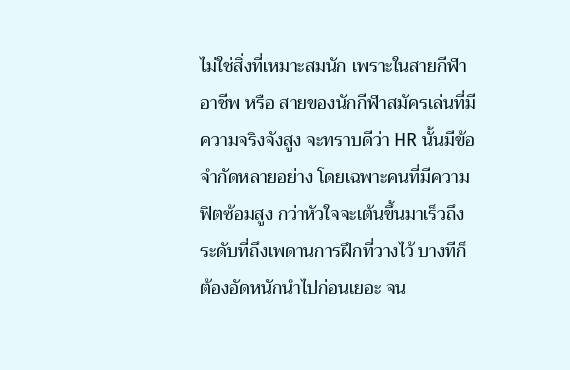ไม่ใช่สิ่งที่เหมาะสมนัก เพราะในสายกีฬาอาชีพ หรือ สายของนักกีฬาสมัครเล่นที่มีความจริงจังสูง จะทราบดีว่า HR นั้นมีข้อจำกัดหลายอย่าง โดยเฉพาะคนที่มีความฟิตซ้อมสูง กว่าหัวใจจะเต้นขึ้นมาเร็วถึงระดับที่ถึงเพดานการฝึกที่วางไว้ บางทีก็ต้องอัดหนักนำไปก่อนเยอะ จน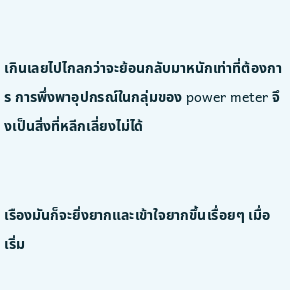เกินเลยไปไกลกว่าจะย้อนกลับมาหนักเท่าที่ต้องการ การพึ่งพาอุปกรณ์ในกลุ่มของ power meter จึงเป็นสิ่งที่หลีกเลี่ยงไม่ได้


เรืองมันก็จะยิ่งยากและเข้าใจยากขึ้นเรื่อยๆ เมื่อเริ่ม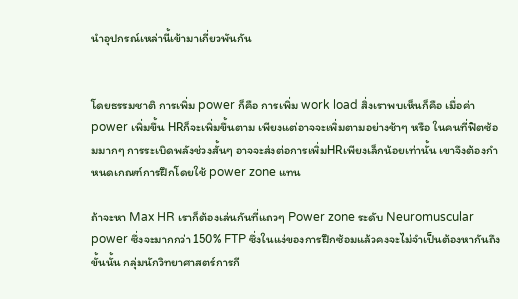นำอุปกรณ์เหล่านี้เข้ามาเกี่ยวพันกัน


โดยธรรมชาติ การเพิ่ม power ก็คือ การเพิ่ม work load สิ่งเราพบเห็นก็คือ เมื่อค่า power เพิ่มขึ้น HRก็จะเพิ่มขึ้นตาม เพียงแต่อาจจะเพิ่มตามอย่างช้าๆ หรือ ในคนที่ฟิตซ้อมมากๆ การระเบิดพลังช่วงสั้นๆ อาจจะส่งต่อการเพิ่มHRเพียงเล็กน้อยเท่านั้น เขาจึงต้องกำหนดเกณฑ์การฝึกโดยใช้ power zone แทน

ถ้าจะหา Max HR เราก็ต้องเล่นกันที่แถวๆ Power zone ระดับ Neuromuscular power ซึ่งจะมากกว่า 150% FTP ซึ่งในแง่ของการฝึกซ้อมแล้วคงจะไม่จำเป็นต้องหากันถึงขั้นนั้น กลุ่มนักวิทยาศาสตร์การกี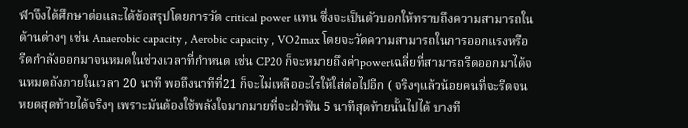ฬาจึงได้ศึกษาต่อและได้ข้อสรุปโดยการวัด critical power แทน ซึ่งจะเป็นตัวบอกให้ทราบถึงความสามารถในด้านต่างๆ เช่น Anaerobic capacity , Aerobic capacity , VO2max โดยจะวัดความสามารถในการออกแรงหรือรีดกำลังออกมาจนหมดในช่วงเวลาที่กำหนด เช่น CP20 ก็จะหมายถึงค่าpowerเฉลี่ยที่สามารถรีดออกมาได้จนหมดถังภายในเวลา 20 นาที พอถึงนาทีที่21 ก็จะไม่เหลืออะไรให้ใส่ต่อไปอีก ( จริงๆแล้วน้อยคนที่จะรีดจนหยดสุดท้ายได้จริงๆ เพราะมันต้องใช้พลังใจมากมายที่จะฝ่าฟัน 5 นาทีสุดท้ายนั้นไปได้ บางที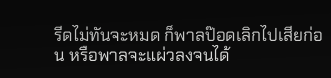รีดไม่ทันจะหมด ก็พาลป๊อดเลิกไปเสียก่อน หรือพาลจะแผ่วลงจนได้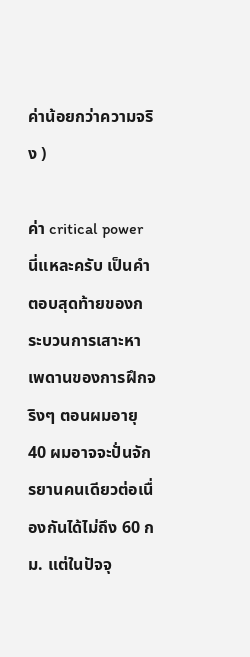ค่าน้อยกว่าความจริง )

ค่า critical power นี่แหละครับ เป็นคำตอบสุดท้ายของกระบวนการเสาะหาเพดานของการฝึกจริงๆ ตอนผมอายุ 40 ผมอาจจะปั่นจักรยานคนเดียวต่อเนื่องกันได้ไม่ถึง 60 กม. แต่ในปัจจุ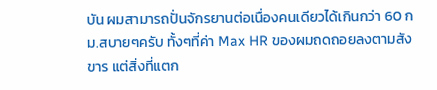บัน ผมสามารถปั่นจักรยานต่อเนื่องคนเดียวได้เกินกว่า 60 กม.สบายๆครับ ทั้งๆที่ค่า Max HR ของผมถดถอยลงตามสังขาร แต่สิ่งที่แตก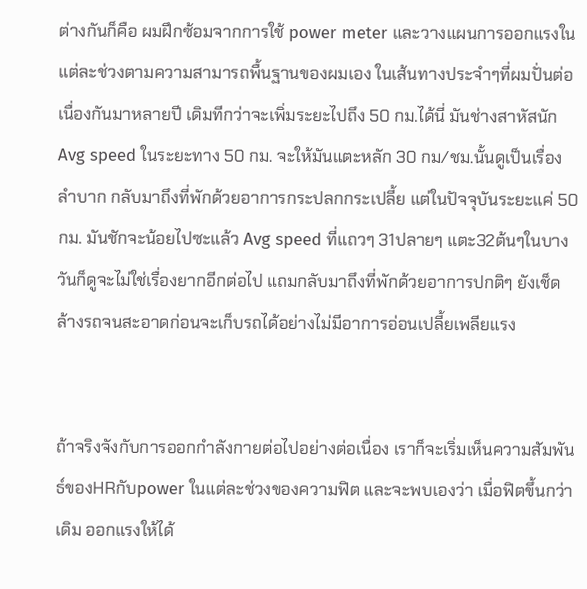ต่างกันก็คือ ผมฝึกซ้อมจากการใช้ power meter และวางแผนการออกแรงในแต่ละช่วงตามความสามารถพื้นฐานของผมเอง ในเส้นทางประจำๆที่ผมปั่นต่อเนื่องกันมาหลายปี เดิมทีกว่าจะเพิ่มระยะไปถึง 50 กม.ได้นี่ มันช่างสาหัสนัก Avg speed ในระยะทาง 50 กม. จะให้มันแตะหลัก 30 กม/ชม.นั้นดูเป็นเรื่องลำบาก กลับมาถึงที่พักด้วยอาการกระปลกกระเปลี้ย แต่ในปัจจุบันระยะแค่ 50 กม. มันชักจะน้อยไปซะแล้ว Avg speed ที่แถวๆ 31ปลายๆ แตะ32ต้นๆในบางวันก็ดูจะไม่ใช่เรื่องยากอีกต่อไป แถมกลับมาถึงที่พักด้วยอาการปกติๆ ยังเช็ดล้างรถจนสะอาดก่อนจะเก็บรถได้อย่างไม่มีอาการอ่อนเปลี้ยเพลียแรง


ถ้าจริงจังกับการออกกำลังกายต่อไปอย่างต่อเนื่อง เราก็จะเริ่มเห็นความสัมพันธ์ของHRกับpower ในแต่ละช่วงของความฟิต และจะพบเองว่า เมื่อฟิตขึ้นกว่าเดิม ออกแรงให้ได้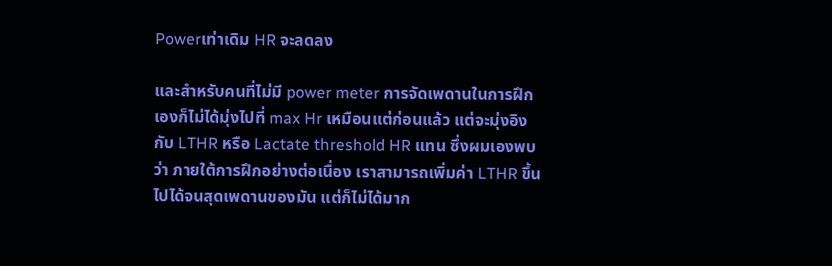Powerเท่าเดิม HR จะลดลง

และสำหรับคนที่ไม่มี power meter การจัดเพดานในการฝึกเองก็ไม่ได้มุ่งไปที่ max Hr เหมือนแต่ก่อนแล้ว แต่จะมุ่งอิงกับ LTHR หรือ Lactate threshold HR แทน ซึ่งผมเองพบว่า ภายใต้การฝึกอย่างต่อเนื่อง เราสามารถเพิ่มค่า LTHR ขึ้นไปได้จนสุดเพดานของมัน แต่ก็ไม่ได้มาก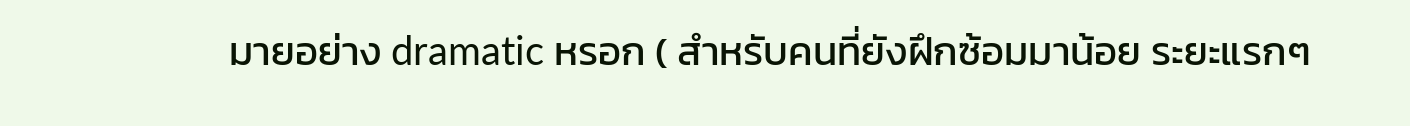มายอย่าง dramatic หรอก ( สำหรับคนที่ยังฝึกซ้อมมาน้อย ระยะแรกๆ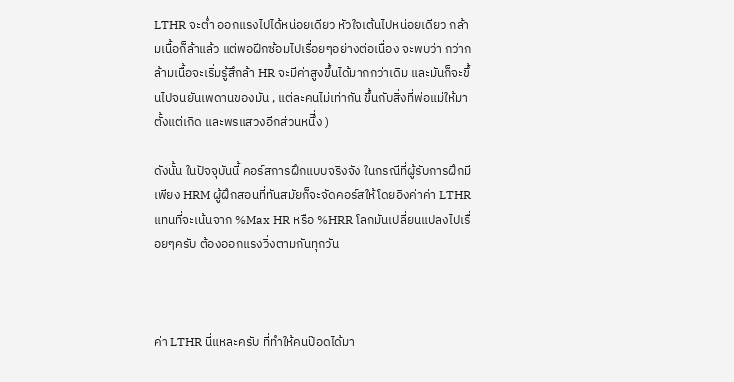LTHR จะต่ำ ออกแรงไปได้หน่อยเดียว หัวใจเต้นไปหน่อยเดียว กล้ามเนื้อก็ล้าแล้ว แต่พอฝีกซ้อมไปเรื่อยๆอย่างต่อเนื่อง จะพบว่า กว่ากล้ามเนื้อจะเริ่มรู้สึกล้า HR จะมีค่าสูงขึ้นได้มากกว่าเดิม และมันก็จะขึ้นไปจนยันเพดานของมัน , แต่ละคนไม่เท่ากัน ขึ้นกับสิ่งที่พ่อแม่ให้มาตั้งแต่เกิด และพรแสวงอีกส่วนหนึี่ง )

ดังนั้น ในปัจจุบันนี้ คอร์สการฝึกแบบจริงจัง ในกรณีที่ผู้รับการฝึกมีเพียง HRM ผู้ฝึกสอนที่ทันสมัยก็จะจัดคอร์สให้โดยอิงค่าค่า LTHR แทนที่จะเน้นจาก %Max HR หรือ %HRR โลกมันเปลี่ยนแปลงไปเรื่อยๆครับ ต้องออกแรงวิ่งตามกันทุกวัน



ค่า LTHR นี่แหละครับ ที่ทำให้คนป๊อดได้มา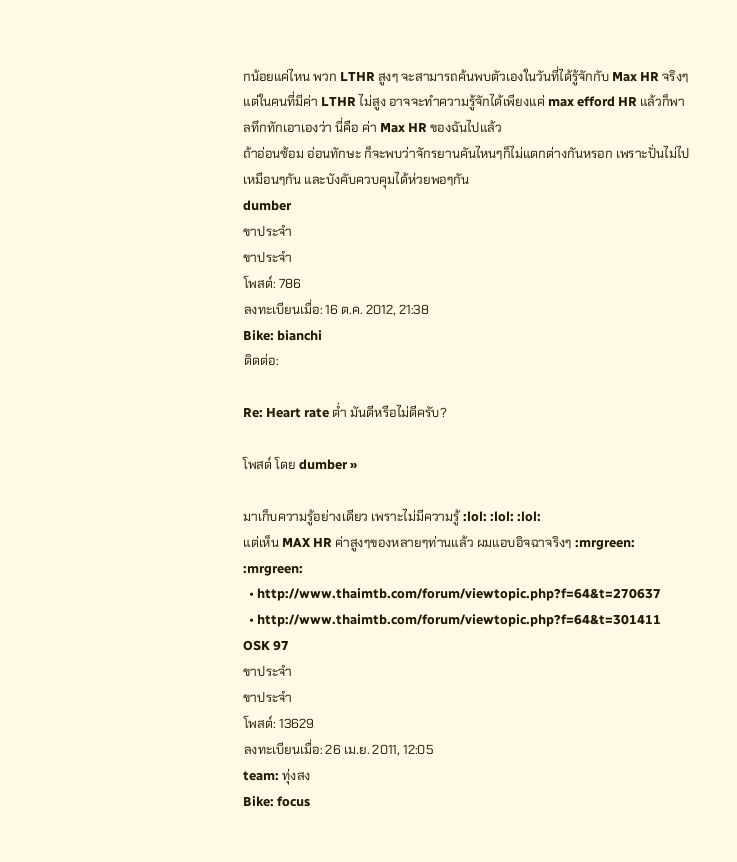กน้อยแค่ไหน พวก LTHR สูงๆ จะสามารถค้นพบตัวเองในวันที่ได้รู้จักกับ Max HR จริงๆ แต่ในคนที่มีค่า LTHR ไม่สูง อาจจะทำความรู้จักได้เพียงแค่ max efford HR แล้วก็พาลทึกทักเอาเองว่า นี่คือ ค่า Max HR ของฉันไปแล้ว
ถ้าอ่อนซ้อม อ่อนทักษะ ก็จะพบว่าจักรยานคันไหนๆก็ไม่แตกต่างกันหรอก เพราะปั่นไม่ไปเหมือนๆกัน และบังคับควบคุมได้ห่วยพอๆกัน
dumber
ขาประจำ
ขาประจำ
โพสต์: 786
ลงทะเบียนเมื่อ: 16 ต.ค. 2012, 21:38
Bike: bianchi
ติดต่อ:

Re: Heart rate ต่ำ มันดีหรือไม่ดีครับ?

โพสต์ โดย dumber »

มาเก็บความรู้อย่างเดียว เพราะไม่มีความรู้ :lol: :lol: :lol:
แต่เห็น MAX HR ค่าสูงๆของหลายๆท่านแล้ว ผมแอบอิจฉาจริงๆ :mrgreen: :mrgreen:
  • http://www.thaimtb.com/forum/viewtopic.php?f=64&t=270637
  • http://www.thaimtb.com/forum/viewtopic.php?f=64&t=301411
OSK 97
ขาประจำ
ขาประจำ
โพสต์: 13629
ลงทะเบียนเมื่อ: 26 เม.ย. 2011, 12:05
team: ทุ่งสง
Bike: focus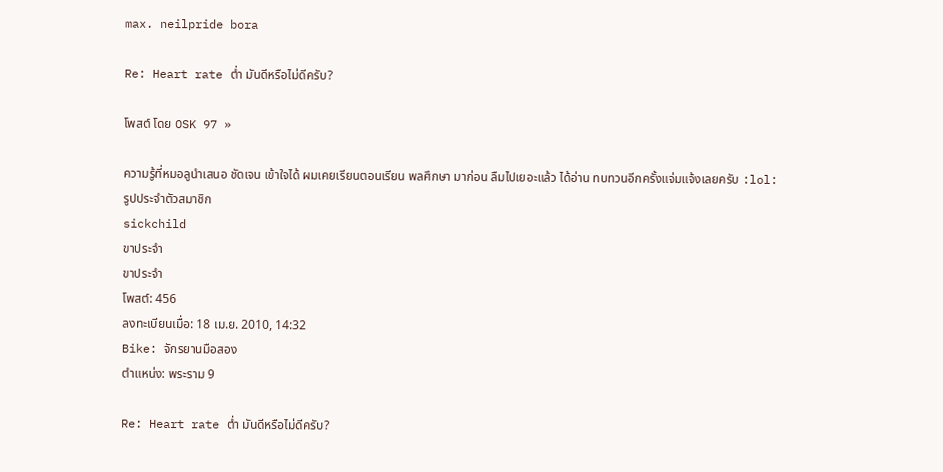max. neilpride bora

Re: Heart rate ต่ำ มันดีหรือไม่ดีครับ?

โพสต์ โดย OSK 97 »

ความรู้ที่หมอลูนําเสนอ ชัดเจน เข้าใจได้ ผมเคยเรียนตอนเรียน พลศึกษา มาก่อน ลืมไปเยอะแล้ว ได้อ่าน ทบทวนอีกครั้งแจ่มแจ้งเลยครับ :lol:
รูปประจำตัวสมาชิก
sickchild
ขาประจำ
ขาประจำ
โพสต์: 456
ลงทะเบียนเมื่อ: 18 เม.ย. 2010, 14:32
Bike: จักรยานมือสอง
ตำแหน่ง: พระราม 9

Re: Heart rate ต่ำ มันดีหรือไม่ดีครับ?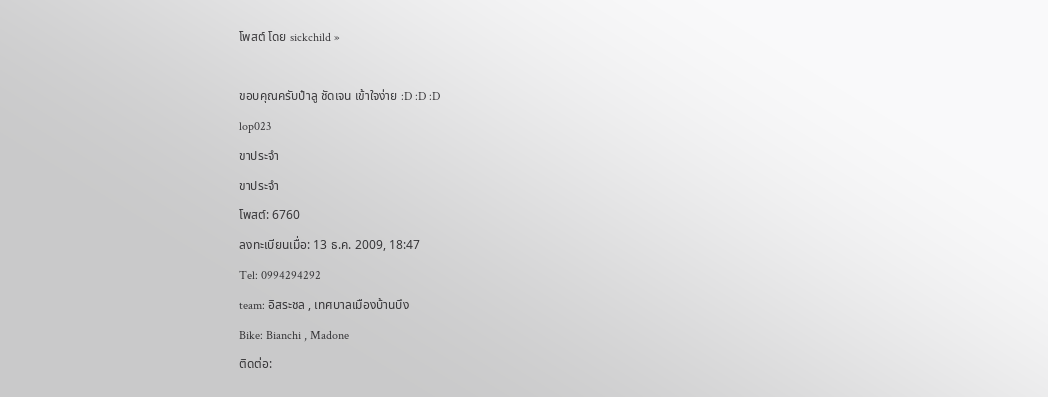โพสต์ โดย sickchild »

ขอบคุณครับป๋าลู ชัดเจน เข้าใจง่าย :D :D :D
lop023
ขาประจำ
ขาประจำ
โพสต์: 6760
ลงทะเบียนเมื่อ: 13 ธ.ค. 2009, 18:47
Tel: 0994294292
team: อิสระชล , เทศบาลเมืองบ้านบึง
Bike: Bianchi , Madone
ติดต่อ: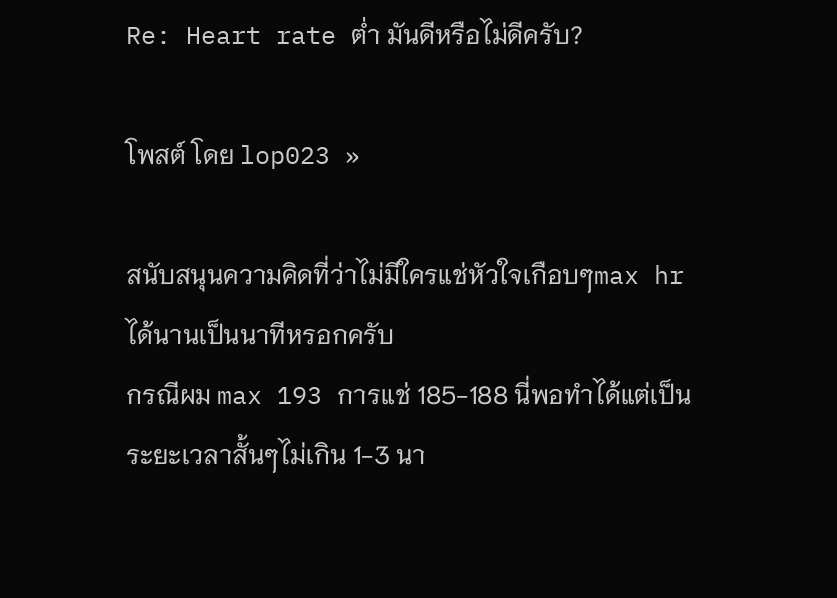Re: Heart rate ต่ำ มันดีหรือไม่ดีครับ?

โพสต์ โดย lop023 »

สนับสนุนความคิดที่ว่าไม่มีใครแช่หัวใจเกือบๆmax hr ได้นานเป็นนาทีหรอกครับ
กรณีผม max 193 การแช่ 185-188 นี่พอทำได้แต่เป็นระยะเวลาสั้นๆไม่เกิน 1-3 นา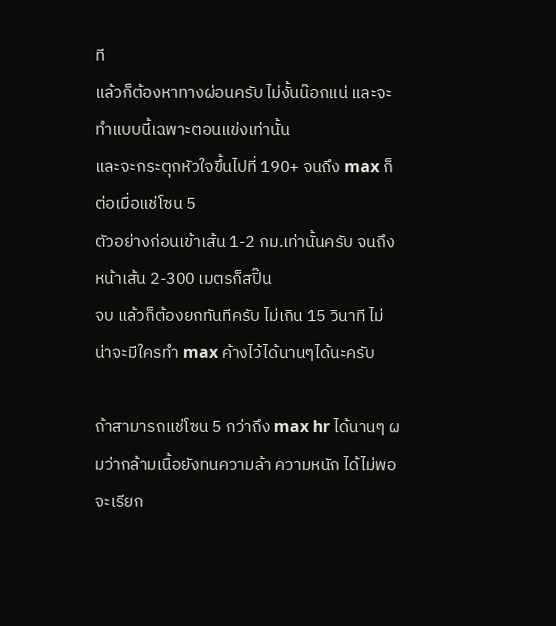ที
แล้วก็ต้องหาทางผ่อนครับ ไม่งั้นน๊อกแน่ และจะทำแบบนี้เฉพาะตอนแข่งเท่านั้น
และจะกระตุกหัวใจขึ้นไปที่ 190+ จนถึง max ก็ต่อเมื่อแช่โซน 5
ตัวอย่างก่อนเข้าเส้น 1-2 กม.เท่านั้นครับ จนถึงหน้าเส้น 2-300 เมตรก็สปิ๊น
จบ แล้วก็ต้องยกทันทีครับ ไม่เกิน 15 วินาที ไม่น่าจะมีใครทำ max ค้างไว้ได้นานๆได้นะครับ

ถ้าสามารถแช่โซน 5 กว่าถึง max hr ได้นานๆ ผมว่ากล้ามเนื้อยังทนความล้า ความหนัก ได้ไม่พอจะเรียก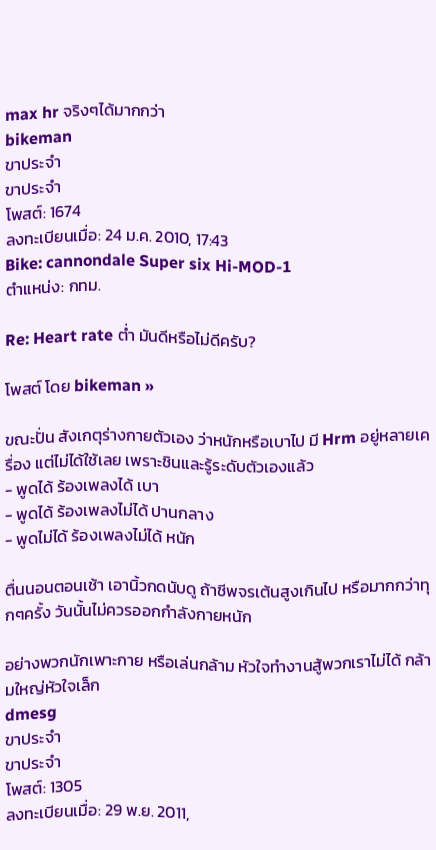max hr จริงๆได้มากกว่า
bikeman
ขาประจำ
ขาประจำ
โพสต์: 1674
ลงทะเบียนเมื่อ: 24 ม.ค. 2010, 17:43
Bike: cannondale Super six Hi-MOD-1
ตำแหน่ง: กทม.

Re: Heart rate ต่ำ มันดีหรือไม่ดีครับ?

โพสต์ โดย bikeman »

ขณะปั่น สังเกตุร่างกายตัวเอง ว่าหนักหรือเบาไป มี Hrm อยู่หลายเครื่อง แต่ไม่ได้ใช้เลย เพราะชินและรู้ระดับตัวเองแล้ว
- พูดได้ ร้องเพลงได้ เบา
- พูดได้ ร้องเพลงไม่ได้ ปานกลาง
- พูดไม่ได้ ร้องเพลงไม่ได้ หนัก

ตื่นนอนตอนเช้า เอานิ้วกดนับดู ถ้าชีพจรเต้นสูงเกินไป หรือมากกว่าทุกๆครั้ง วันนั้นไม่ควรออกกำลังกายหนัก

อย่างพวกนักเพาะกาย หรือเล่นกล้าม หัวใจทำงานสู้พวกเราไม่ได้ กล้ามใหญ่หัวใจเล็ก
dmesg
ขาประจำ
ขาประจำ
โพสต์: 1305
ลงทะเบียนเมื่อ: 29 พ.ย. 2011,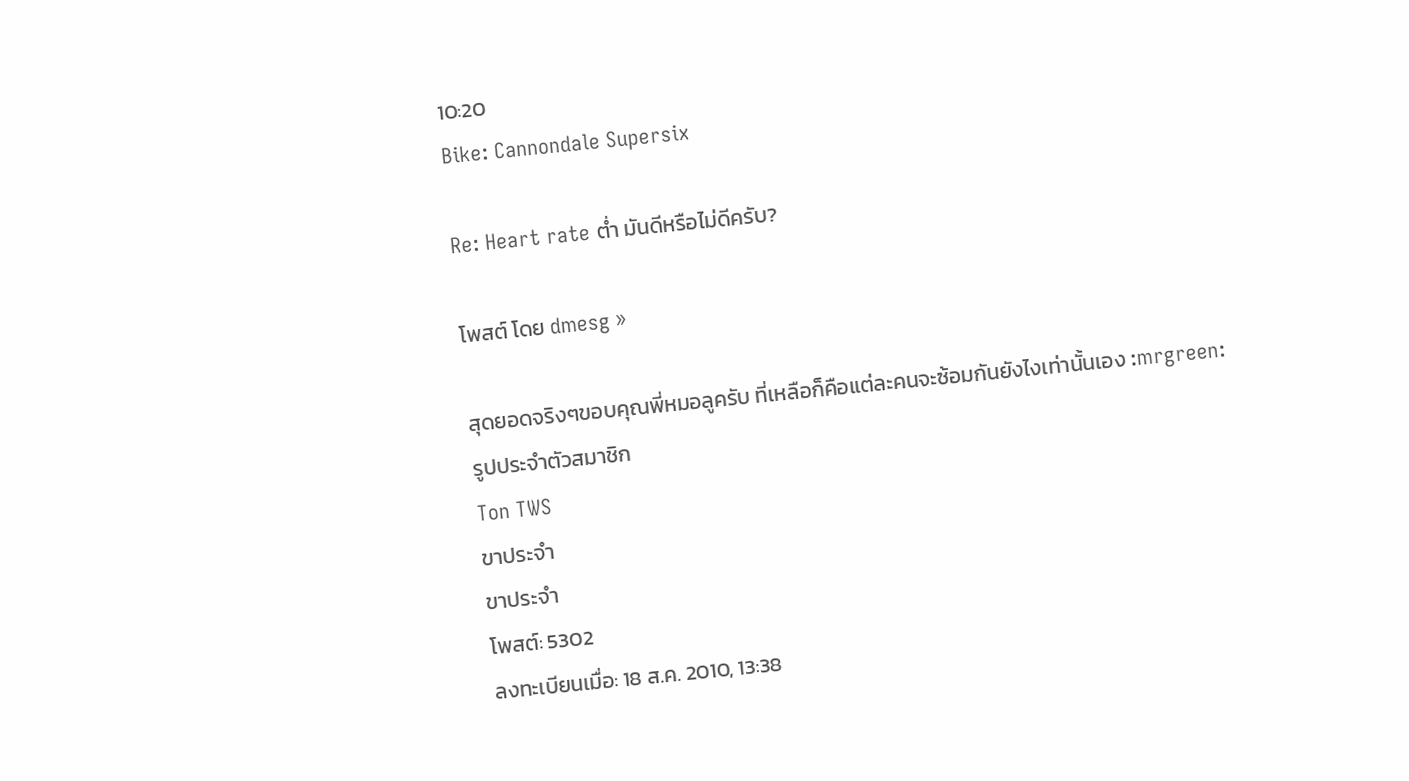10:20
Bike: Cannondale Supersix

Re: Heart rate ต่ำ มันดีหรือไม่ดีครับ?

โพสต์ โดย dmesg »

สุดยอดจริงๆขอบคุณพี่หมอลูครับ ที่เหลือก็คือแต่ละคนจะซ้อมกันยังไงเท่านั้นเอง :mrgreen:
รูปประจำตัวสมาชิก
Ton TWS
ขาประจำ
ขาประจำ
โพสต์: 5302
ลงทะเบียนเมื่อ: 18 ส.ค. 2010, 13:38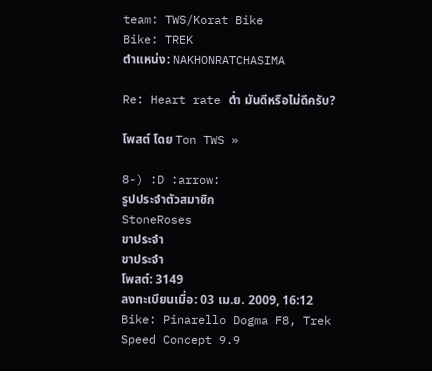team: TWS/Korat Bike
Bike: TREK
ตำแหน่ง: NAKHONRATCHASIMA

Re: Heart rate ต่ำ มันดีหรือไม่ดีครับ?

โพสต์ โดย Ton TWS »

8-) :D :arrow:
รูปประจำตัวสมาชิก
StoneRoses
ขาประจำ
ขาประจำ
โพสต์: 3149
ลงทะเบียนเมื่อ: 03 เม.ย. 2009, 16:12
Bike: Pinarello Dogma F8, Trek Speed Concept 9.9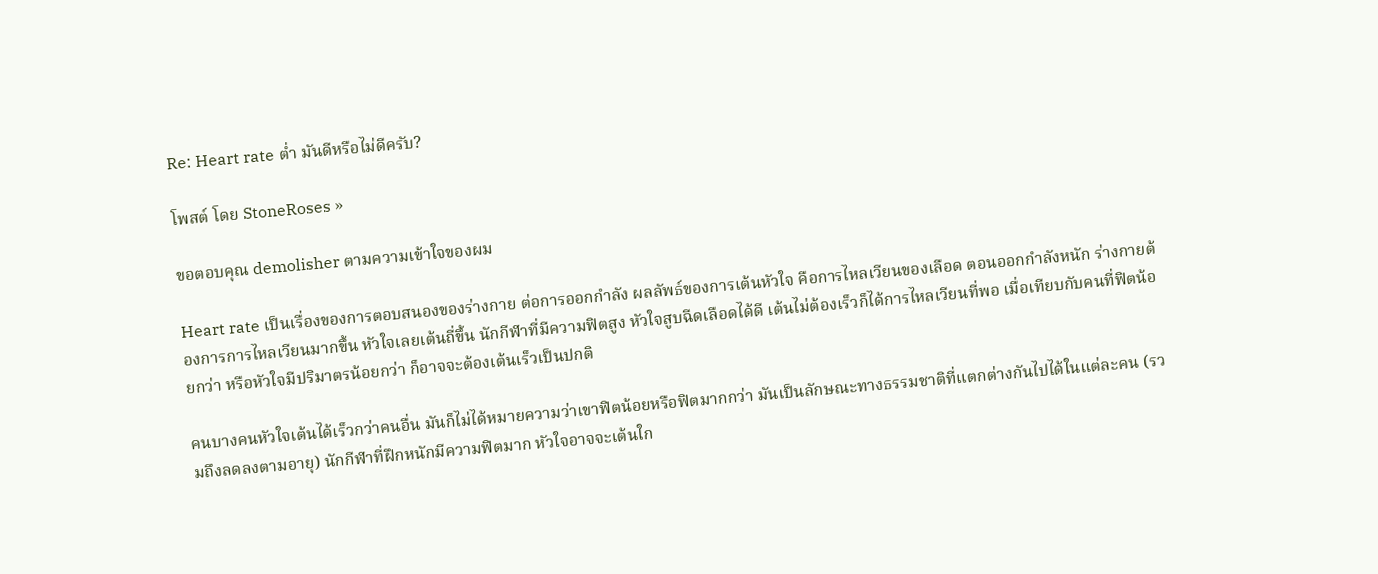Re: Heart rate ต่ำ มันดีหรือไม่ดีครับ?

โพสต์ โดย StoneRoses »

ขอตอบคุณ demolisher ตามความเข้าใจของผม

Heart rate เป็นเรื่องของการตอบสนองของร่างกาย ต่อการออกกำลัง ผลลัพธ์ของการเต้นหัวใจ คือการไหลเวียนของเลือด ตอนออกกำลังหนัก ร่างกายต้องการการไหลเวียนมากขึ้น หัวใจเลยเต้นถี่ขึ้น นักกีฬาที่มีความฟิตสูง หัวใจสูบฉีดเลือดได้ดี เต้นไม่ต้องเร็วก็ได้การไหลเวียนที่พอ เมื่อเทียบกับคนที่ฟิตน้อยกว่า หรือหัวใจมีปริมาตรน้อยกว่า ก็อาจจะต้องเต้นเร็วเป็นปกติ

คนบางคนหัวใจเต้นได้เร็วกว่าคนอื่น มันก็ไม่ได้หมายความว่าเขาฟิตน้อยหรือฟิตมากกว่า มันเป็นลักษณะทางธรรมชาติที่แตกต่างกันไปได้ในแต่ละคน (รวมถึงลดลงตามอายุ) นักกีฬาที่ฝึกหนักมีความฟิตมาก หัวใจอาจจะเต้นใก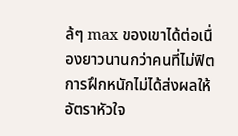ล้ๆ max ของเขาได้ต่อเนื่องยาวนานกว่าคนที่ไม่ฟิต การฝึกหนักไม่ได้ส่งผลให้อัตราหัวใจ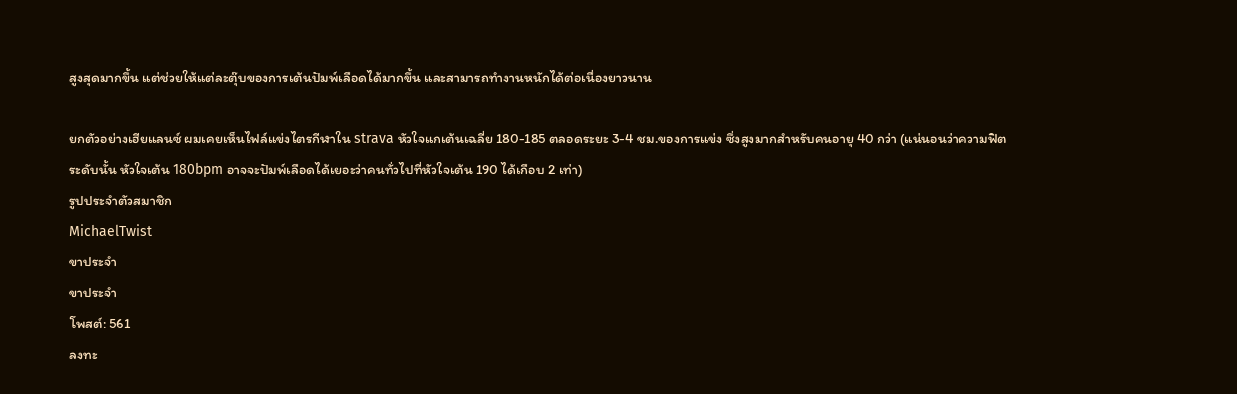สูงสุดมากขึ้น แต่ช่วยให้แต่ละตุ๊บของการเต้นปัมพ์เลือดได้มากขึ้น และสามารถทำงานหนักได้ต่อเนื่องยาวนาน

ยกตัวอย่างเฮียแลนซ์ ผมเคยเห็นไฟล์แข่งไตรกีฬาใน strava หัวใจแกเต้นเฉลี่ย 180-185 ตลอดระยะ 3-4 ชม.ของการแข่ง ซึ่งสูงมากสำหรับคนอายุ 40 กว่า (แน่นอนว่าความฟิตระดับนั้น หัวใจเต้น 180bpm อาจจะปัมพ์เลือดได้เยอะว่าคนทั่วไปที่หัวใจเต้น 190 ได้เกือบ 2 เท่า)
รูปประจำตัวสมาชิก
MichaelTwist
ขาประจำ
ขาประจำ
โพสต์: 561
ลงทะ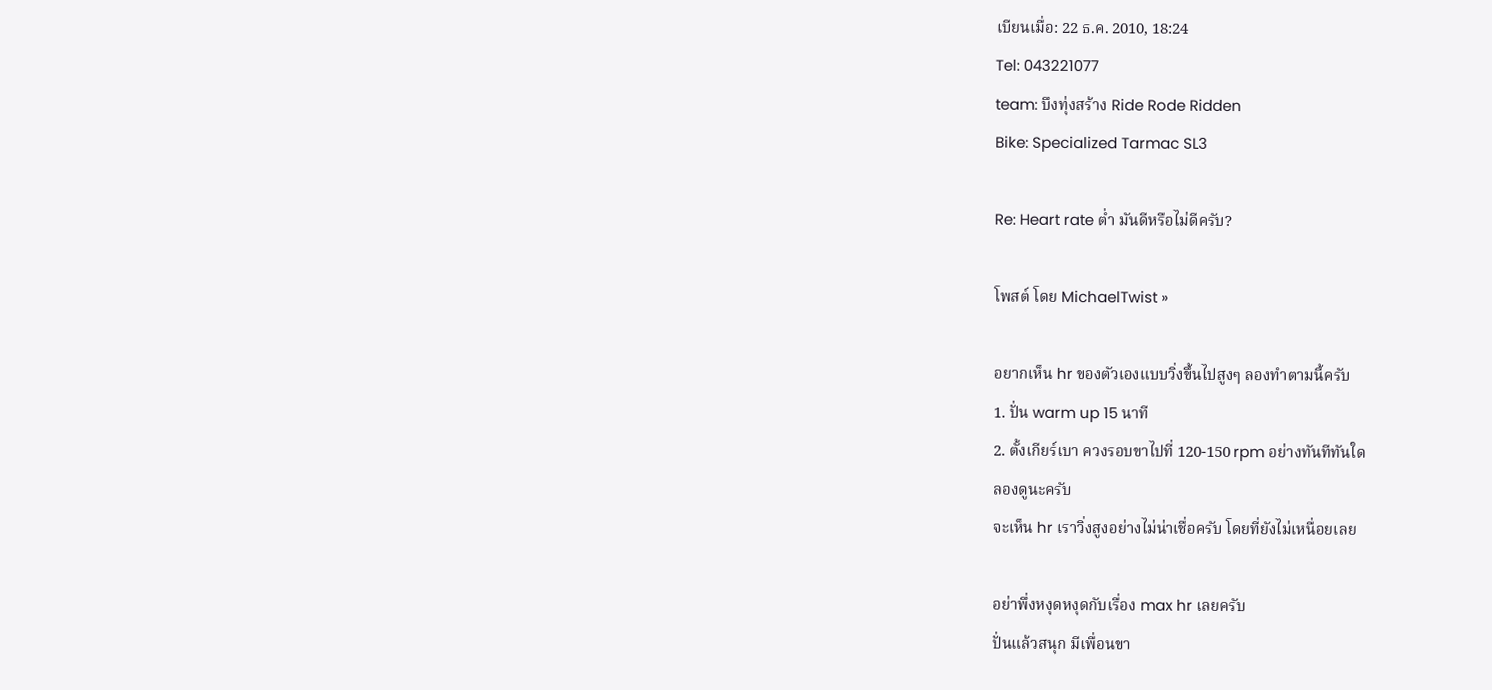เบียนเมื่อ: 22 ธ.ค. 2010, 18:24
Tel: 043221077
team: บึงทุ่งสร้าง Ride Rode Ridden
Bike: Specialized Tarmac SL3

Re: Heart rate ต่ำ มันดีหรือไม่ดีครับ?

โพสต์ โดย MichaelTwist »

อยากเห็น hr ของตัวเองแบบวิ่งขึ้นไปสูงๆ ลองทำตามนี้ครับ
1. ปั่น warm up 15 นาที
2. ตั้งเกียร์เบา ควงรอบขาไปที่ 120-150 rpm อย่างทันทีทันใด
ลองดูนะครับ
จะเห็น hr เราวิ่งสูงอย่างไม่น่าเชื่อครับ โดยที่ยังไม่เหนื่อยเลย

อย่าพึ่งหงุดหงุดกับเรื่อง max hr เลยครับ
ปั่นแล้วสนุก มีเพื่อนขา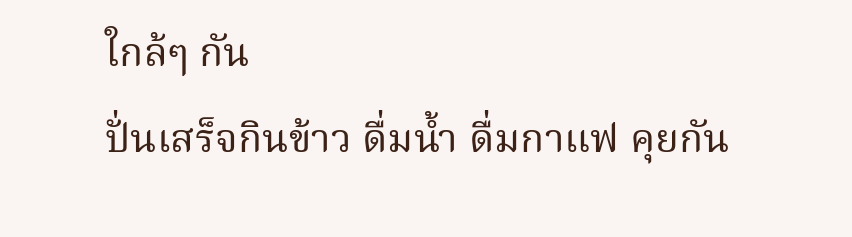ใกล้ๆ กัน
ปั่นเสร็จกินข้าว ดื่มน้ำ ดื่มกาแฟ คุยกัน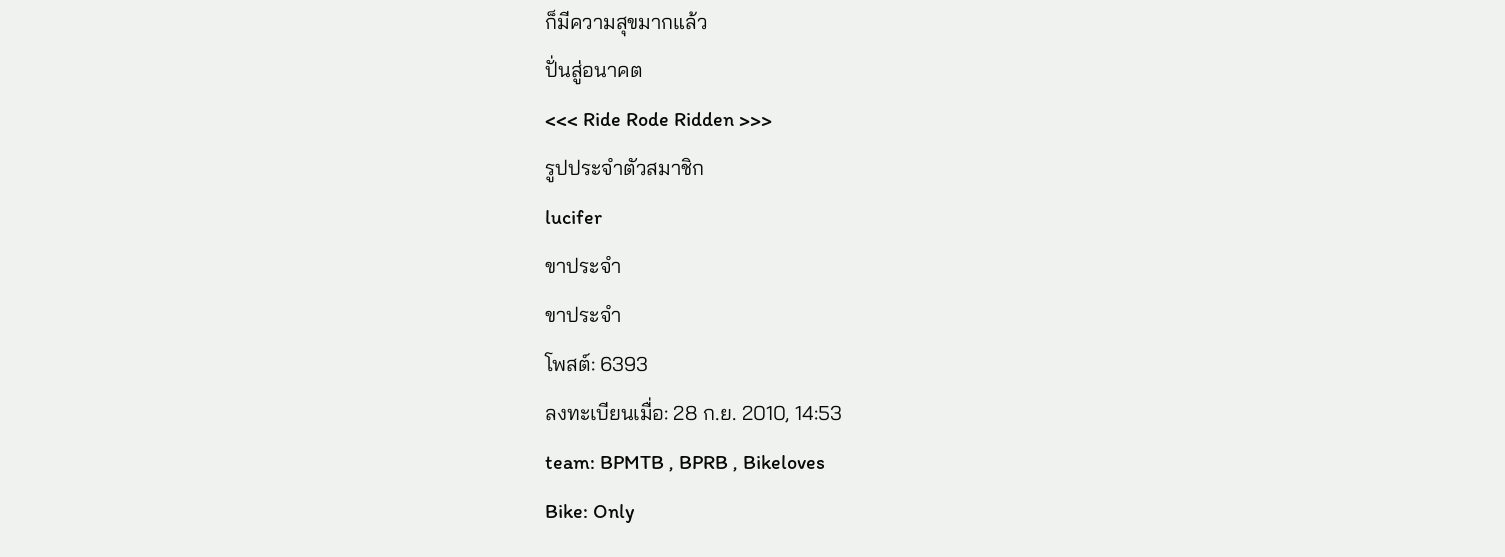ก็มีความสุขมากแล้ว
ปั่นสู่อนาคต
<<< Ride Rode Ridden >>>
รูปประจำตัวสมาชิก
lucifer
ขาประจำ
ขาประจำ
โพสต์: 6393
ลงทะเบียนเมื่อ: 28 ก.ย. 2010, 14:53
team: BPMTB , BPRB , Bikeloves
Bike: Only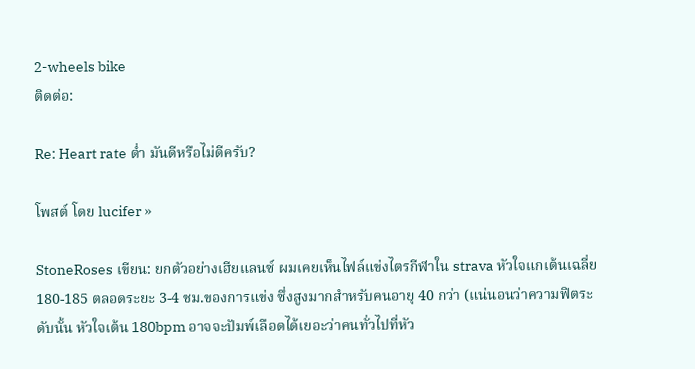2-wheels bike
ติดต่อ:

Re: Heart rate ต่ำ มันดีหรือไม่ดีครับ?

โพสต์ โดย lucifer »

StoneRoses เขียน: ยกตัวอย่างเฮียแลนซ์ ผมเคยเห็นไฟล์แข่งไตรกีฬาใน strava หัวใจแกเต้นเฉลี่ย 180-185 ตลอดระยะ 3-4 ชม.ของการแข่ง ซึ่งสูงมากสำหรับคนอายุ 40 กว่า (แน่นอนว่าความฟิตระดับนั้น หัวใจเต้น 180bpm อาจจะปัมพ์เลือดได้เยอะว่าคนทั่วไปที่หัว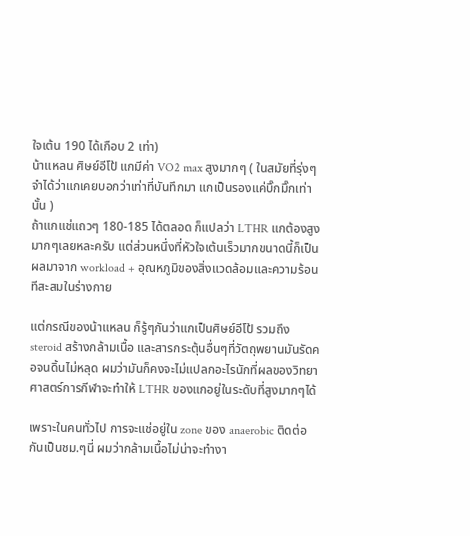ใจเต้น 190 ได้เกือบ 2 เท่า)
น้าแหลน ศิษย์อีโป้ แกมีค่า VO2 max สูงมากๆ ( ในสมัยที่รุ่งๆ จำได้ว่าแกเคยบอกว่าเท่าที่บันทึกมา แกเป็นรองแค่บิ๊กมิ๊กเท่านั้น )
ถ้าแกแช่แถวๆ 180-185 ได้ตลอด ก็แปลว่า LTHR แกต้องสูงมากๆเลยหละครับ แต่ส่วนหนึ่งที่หัวใจเต้นเร็วมากขนาดนี้ก็เป็นผลมาจาก workload + อุณหภูมิของสิ่งแวดล้อมและความร้อนทีสะสมในร่างกาย

แต่กรณีของน้าแหลน ก็รู้ๆกันว่าแกเป็นศิษย์อีโป้ รวมถึง steroid สร้างกล้ามเนื้อ และสารกระตุ้นอื่นๆที่วัตถุพยานมันรัดคอจนดิ้นไม่หลุด ผมว่ามันก็คงจะไม่แปลกอะไรนักที่ผลของวิทยาศาสตร์การกีฬาจะทำให้ LTHR ของแกอยู่ในระดับที่สูงมากๆได้

เพราะในคนทั่วไป การจะแช่อยู่ใน zone ของ anaerobic ติดต่อกันเป็นชม.ๆนี่ ผมว่ากล้ามเนื้อไม่น่าจะทำงา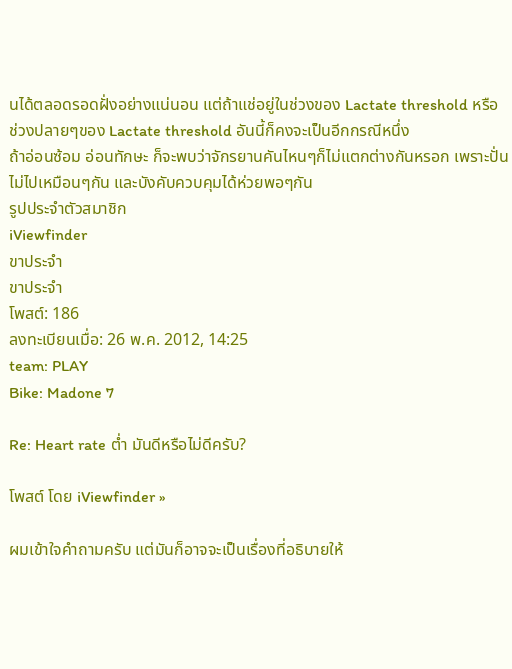นได้ตลอดรอดฝั่งอย่างแน่นอน แต่ถ้าแช่อยู่ในช่วงของ Lactate threshold หรือ ช่วงปลายๆของ Lactate threshold อันนี้ก็คงจะเป็นอีกกรณีหนึ่ง
ถ้าอ่อนซ้อม อ่อนทักษะ ก็จะพบว่าจักรยานคันไหนๆก็ไม่แตกต่างกันหรอก เพราะปั่นไม่ไปเหมือนๆกัน และบังคับควบคุมได้ห่วยพอๆกัน
รูปประจำตัวสมาชิก
iViewfinder
ขาประจำ
ขาประจำ
โพสต์: 186
ลงทะเบียนเมื่อ: 26 พ.ค. 2012, 14:25
team: PLAY
Bike: Madone 7

Re: Heart rate ต่ำ มันดีหรือไม่ดีครับ?

โพสต์ โดย iViewfinder »

ผมเข้าใจคำถามครับ แต่มันก็อาจจะเป็นเรื่องที่อธิบายให้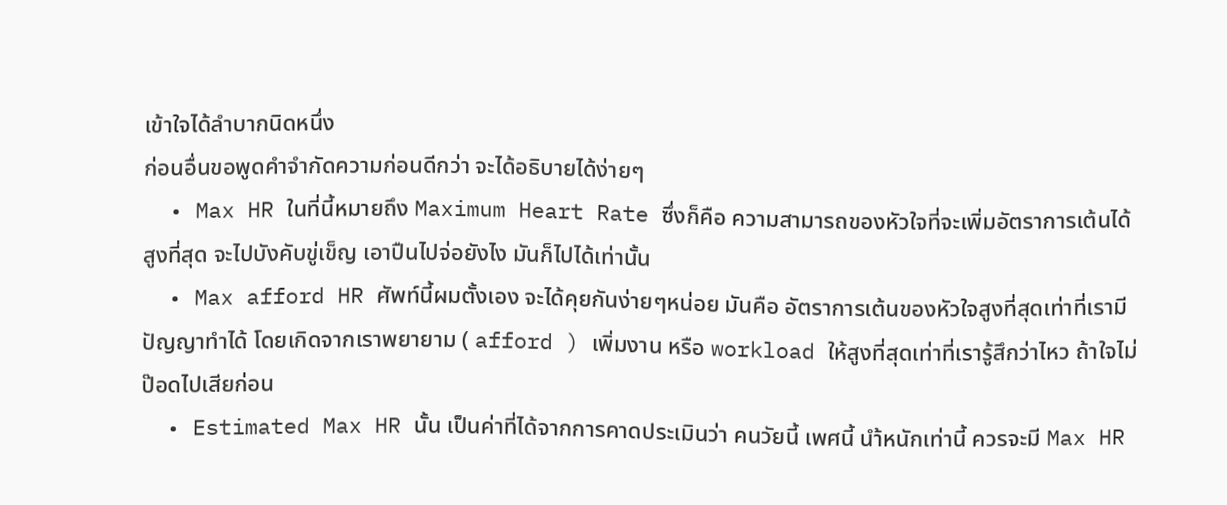เข้าใจได้ลำบากนิดหนึ่ง
ก่อนอื่นขอพูดคำจำกัดความก่อนดีกว่า จะได้อธิบายได้ง่ายๆ
  • Max HR ในที่นี้หมายถึง Maximum Heart Rate ซึ่งก็คือ ความสามารถของหัวใจที่จะเพิ่มอัตราการเต้นได้สูงที่สุด จะไปบังคับขู่เข็ญ เอาปืนไปจ่อยังไง มันก็ไปได้เท่านั้น
  • Max afford HR ศัพท์นี้ผมตั้งเอง จะได้คุยกันง่ายๆหน่อย มันคือ อัตราการเต้นของหัวใจสูงที่สุดเท่าที่เรามีปัญญาทำได้ โดยเกิดจากเราพยายาม ( afford ) เพิ่มงาน หรือ workload ให้สูงที่สุดเท่าที่เรารู้สึกว่าไหว ถ้าใจไม่ป๊อดไปเสียก่อน
  • Estimated Max HR นั้น เป็นค่าที่ได้จากการคาดประเมินว่า คนวัยนี้ เพศนี้ นำ้หนักเท่านี้ ควรจะมี Max HR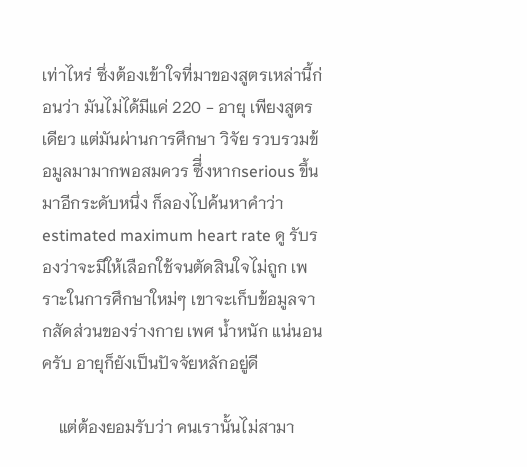เท่าไหร่ ซึ่งต้องเข้าใจที่มาของสูตรเหล่านี้ก่อนว่า มันไม่ได้มีแค่ 220 - อายุ เพียงสูตรเดียว แต่มันผ่านการศึกษา วิจัย รวบรวมข้อมูลมามากพอสมควร ซึี่งหากserious ขึ้นมาอีกระดับหนึ่ง ก็ลองไปค้นหาคำว่า estimated maximum heart rate ดู รับรองว่าจะมีให้เลือกใช้จนตัดสินใจไม่ถูก เพราะในการศึกษาใหม่ๆ เขาจะเก็บข้อมูลจากสัดส่วนของร่างกาย เพศ น้ำหนัก แน่นอนครับ อายุก็ยังเป็นปัจจัยหลักอยู่ดี

    แต่ต้องยอมรับว่า คนเรานั้นไม่สามา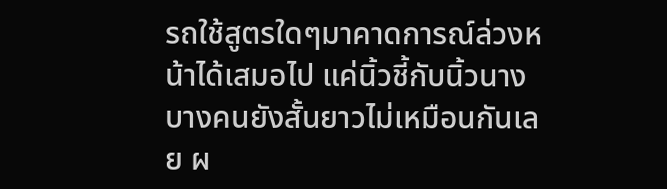รถใช้สูตรใดๆมาคาดการณ์ล่วงหน้าได้เสมอไป แค่นิ้วชี้กับนิ้วนาง บางคนยังสั้นยาวไม่เหมือนกันเลย ผ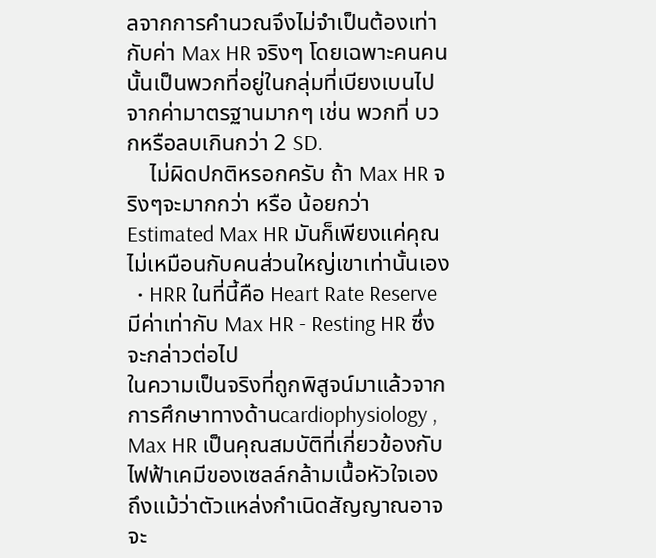ลจากการคำนวณจึงไม่จำเป็นต้องเท่ากับค่า Max HR จริงๆ โดยเฉพาะคนคนนั้นเป็นพวกที่อยู่ในกลุ่มที่เบียงเบนไปจากค่ามาตรฐานมากๆ เช่น พวกที่ บวกหรือลบเกินกว่า 2 SD.
    ไม่ผิดปกติหรอกครับ ถ้า Max HR จริงๆจะมากกว่า หรือ น้อยกว่า Estimated Max HR มันก็เพียงแค่คุณไม่เหมือนกับคนส่วนใหญ่เขาเท่านั้นเอง
  • HRR ในที่นี้คือ Heart Rate Reserve มีค่าเท่ากับ Max HR - Resting HR ซึ่งจะกล่าวต่อไป
ในความเป็นจริงที่ถูกพิสูจน์มาแล้วจากการศึกษาทางด้านcardiophysiology , Max HR เป็นคุณสมบัติที่เกี่ยวข้องกับไฟฟ้าเคมีของเซลล์กล้ามเนื้อหัวใจเอง ถึงแม้ว่าตัวแหล่งกำเนิดสัญญาณอาจจะ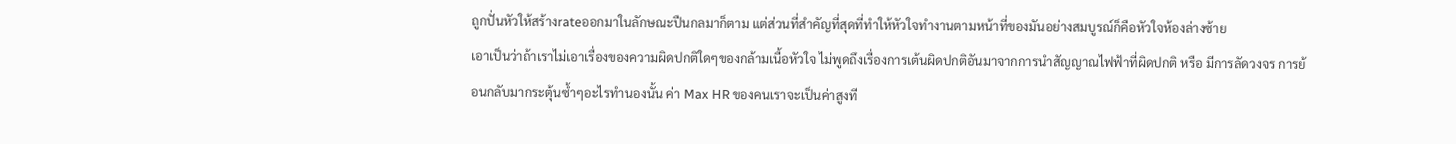ถูกปั่นหัวให้สร้างrateออกมาในลักษณะปืนกลมาก็ตาม แต่ส่วนที่สำคัญที่สุดที่ทำให้หัวใจทำงานตามหน้าที่ของมันอย่างสมบูรณ์ก็คือหัวใจห้องล่างซ้าย
เอาเป็นว่าถ้าเราไม่เอาเรื่องของความผิดปกติใดๆของกล้ามเนื้อหัวใจ ไม่พูดถึงเรื่องการเต้นผิดปกติอันมาจากการนำสัญญาณไฟฟ้าที่ผิดปกติ หรือ มีการลัดวงจร การย้อนกลับมากระตุ้นซ้ำๆอะไรทำนองนั้น ค่า Max HR ของคนเราจะเป็นค่าสูงที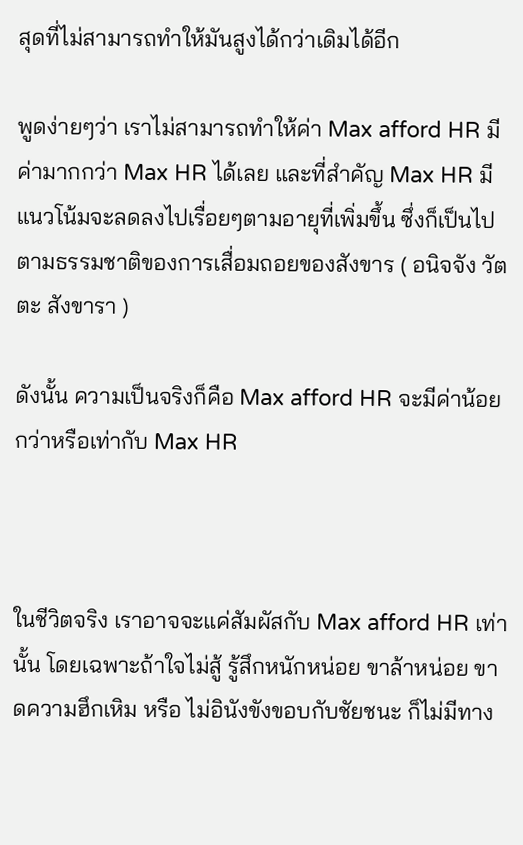สุดที่ไม่สามารถทำให้มันสูงได้กว่าเดิมได้อีก

พูดง่ายๆว่า เราไม่สามารถทำให้ค่า Max afford HR มีค่ามากกว่า Max HR ได้เลย และที่สำคัญ Max HR มีแนวโน้มจะลดลงไปเรื่อยๆตามอายุที่เพิ่มขึ้น ซึ่งก็เป็นไปตามธรรมชาติของการเสื่อมถอยของสังขาร ( อนิจจัง วัตตะ สังขารา )

ดังนั้น ความเป็นจริงก็คือ Max afford HR จะมีค่าน้อยกว่าหรือเท่ากับ Max HR



ในชีวิตจริง เราอาจจะแค่สัมผัสกับ Max afford HR เท่านั้น โดยเฉพาะถ้าใจไม่สู้ รู้สึกหนักหน่อย ขาล้าหน่อย ขาดความฮึกเหิม หรือ ไม่อินังขังขอบกับชัยชนะ ก็ไม่มีทาง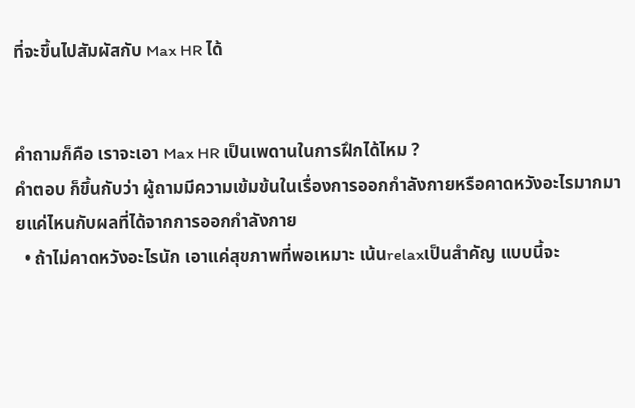ที่จะขึ้นไปสัมผัสกับ Max HR ได้


คำถามก็คือ เราจะเอา Max HR เป็นเพดานในการฝึกได้ไหม ?
คำตอบ ก็ขึ้นกับว่า ผู้ถามมีความเข้มข้นในเรื่องการออกกำลังกายหรือคาดหวังอะไรมากมายแค่ไหนกับผลที่ได้จากการออกกำลังกาย
  • ถ้าไม่คาดหวังอะไรนัก เอาแค่สุขภาพที่พอเหมาะ เน้นrelaxเป็นสำคัญ แบบนี้จะ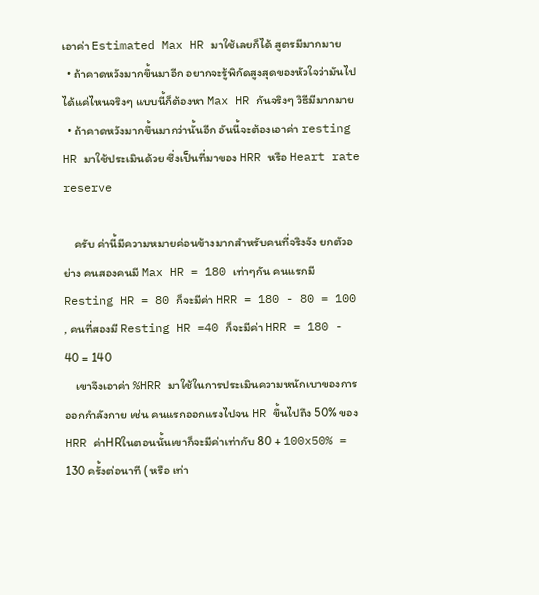เอาค่า Estimated Max HR มาใช้เลยก็ได้ สูตรมีมากมาย
  • ถ้าคาดหวังมากขึ้นมาอีก อยากจะรู้พิกัดสูงสุดของหัวใจว่ามันไปได้แค่ไหนจริงๆ แบบนี้ก็ต้องหา Max HR กันจริงๆ วิธีมีมากมาย
  • ถ้าคาดหวังมากขึ้นมากว่านั้นอีก อันนี้จะต้องเอาค่า resting HR มาใช้ประเมินด้วย ซึ่งเป็นที่มาของ HRR หรือ Heart rate reserve

    ครับ ค่านี้มีความหมายค่อนข้างมากสำหรับคนที่จริงจัง ยกตัวอย่าง คนสองคนมี Max HR = 180 เท่าๆกัน คนแรกมี Resting HR = 80 ก็จะมีค่า HRR = 180 - 80 = 100 , คนที่สองมี Resting HR =40 ก็จะมีค่า HRR = 180 - 40 = 140
    เขาจึงเอาค่า %HRR มาใช้ในการประเมินความหนักเบาของการออกกำลังกาย เช่น คนแรกออกแรงไปจน HR ขึ้นไปถึง 50% ของ HRR ค่าHRในตอนนั้นเขาก็จะมีค่าเท่ากับ 80 + 100x50% = 130 ครั้งต่อนาที ( หรือ เท่า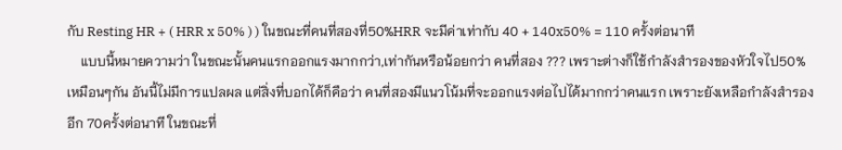กับ Resting HR + ( HRR x 50% ) ) ในขณะที่คนที่สองที่50%HRR จะมีค่าเท่ากับ 40 + 140x50% = 110 ครั้งต่อนาที
    แบบนี้หมายความว่า ในขณะนั้นคนแรกออกแรงมากกว่า,เท่ากันหรือน้อยกว่า คนที่สอง ??? เพราะต่างก็ใช้กำลังสำรองของหัวใจไป50% เหมือนๆกัน อันนี้ไม่มีการแปลผล แต่สิ่งที่บอกได้ก็คือว่า คนที่สองมีแนวโน้มที่จะออกแรงต่อไปได้มากกว่าคนแรก เพราะยังเหลือกำลังสำรองอีก 70ครั้งต่อนาที ในขณะที่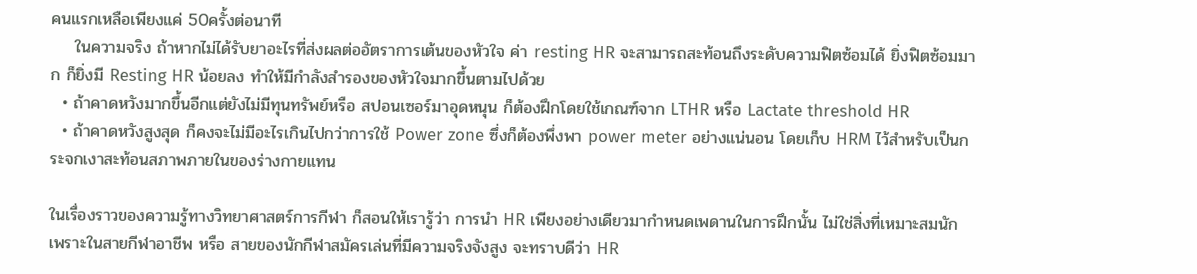คนแรกเหลือเพียงแค่ 50ครั้งต่อนาที
    ในความจริง ถ้าหากไม่ได้รับยาอะไรที่ส่งผลต่ออัตราการเต้นของหัวใจ ค่า resting HR จะสามารถสะท้อนถึงระดับความฟิตซ้อมได้ ยิ่งฟิตซ้อมมาก ก็ยิ่งมี Resting HR น้อยลง ทำให้มีกำลังสำรองของหัวใจมากขึ้นตามไปด้วย
  • ถ้าคาดหวังมากขึ้นอีกแต่ยังไม่มีทุนทรัพย์หรือ สปอนเซอร์มาอุดหนุน ก็ต้องฝึกโดยใช้เกณฑ์จาก LTHR หรือ Lactate threshold HR
  • ถ้าคาดหวังสูงสุด ก็คงจะไม่มีอะไรเกินไปกว่าการใช้ Power zone ซึ่งก็ต้องพึ่งพา power meter อย่างแน่นอน โดยเก็บ HRM ไว้สำหรับเป็นกระจกเงาสะท้อนสภาพภายในของร่างกายแทน

ในเรื่องราวของความรู้ทางวิทยาศาสตร์การกีฬา ก็สอนให้เรารู้ว่า การนำ HR เพียงอย่างเดียวมากำหนดเพดานในการฝึกนั้น ไม่ใช่สิ่งที่เหมาะสมนัก เพราะในสายกีฬาอาชีพ หรือ สายของนักกีฬาสมัครเล่นที่มีความจริงจังสูง จะทราบดีว่า HR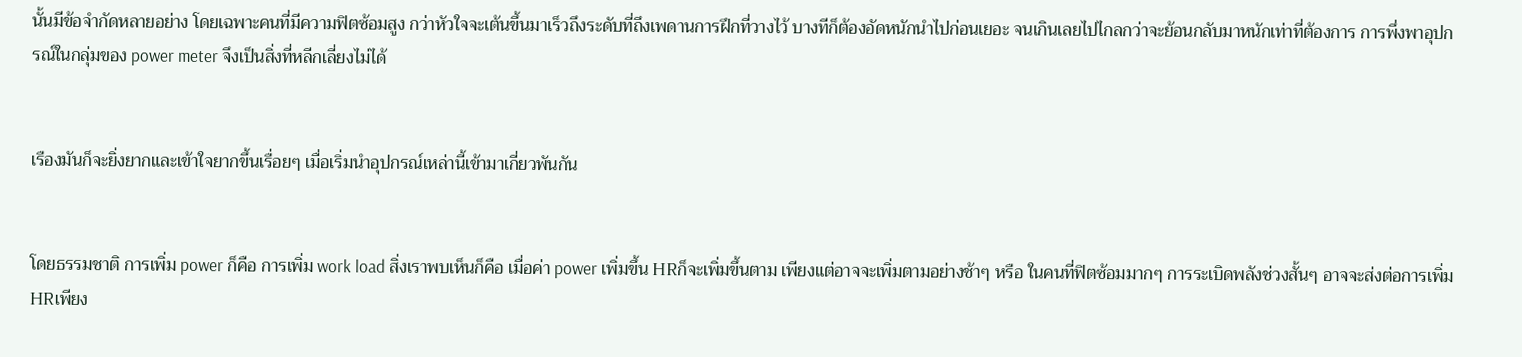นั้นมีข้อจำกัดหลายอย่าง โดยเฉพาะคนที่มีความฟิตซ้อมสูง กว่าหัวใจจะเต้นขึ้นมาเร็วถึงระดับที่ถึงเพดานการฝึกที่วางไว้ บางทีก็ต้องอัดหนักนำไปก่อนเยอะ จนเกินเลยไปไกลกว่าจะย้อนกลับมาหนักเท่าที่ต้องการ การพึ่งพาอุปกรณ์ในกลุ่มของ power meter จึงเป็นสิ่งที่หลีกเลี่ยงไม่ได้


เรืองมันก็จะยิ่งยากและเข้าใจยากขึ้นเรื่อยๆ เมื่อเริ่มนำอุปกรณ์เหล่านี้เข้ามาเกี่ยวพันกัน


โดยธรรมชาติ การเพิ่ม power ก็คือ การเพิ่ม work load สิ่งเราพบเห็นก็คือ เมื่อค่า power เพิ่มขึ้น HRก็จะเพิ่มขึ้นตาม เพียงแต่อาจจะเพิ่มตามอย่างช้าๆ หรือ ในคนที่ฟิตซ้อมมากๆ การระเบิดพลังช่วงสั้นๆ อาจจะส่งต่อการเพิ่มHRเพียง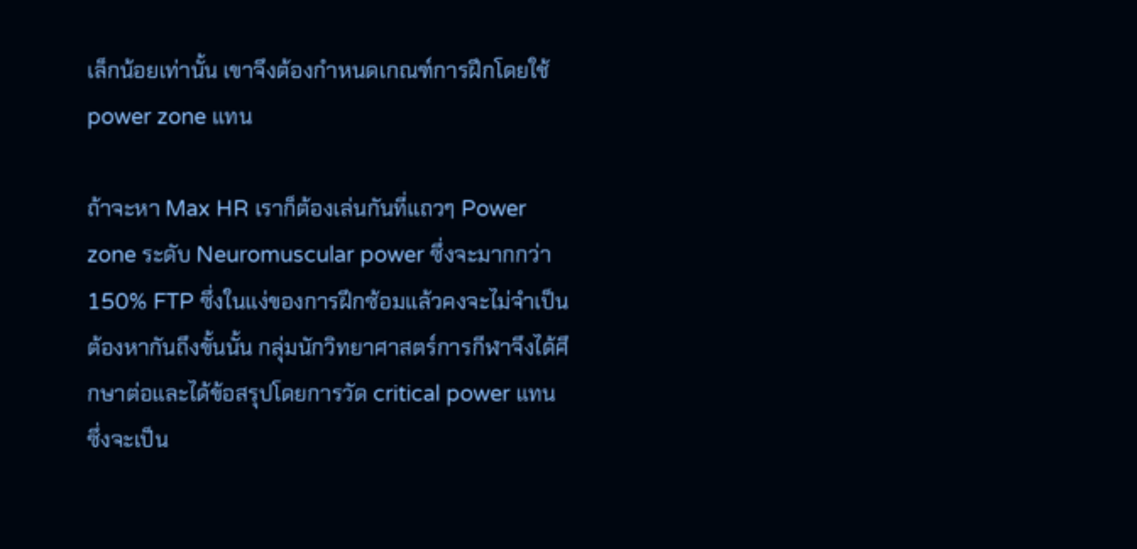เล็กน้อยเท่านั้น เขาจึงต้องกำหนดเกณฑ์การฝึกโดยใช้ power zone แทน

ถ้าจะหา Max HR เราก็ต้องเล่นกันที่แถวๆ Power zone ระดับ Neuromuscular power ซึ่งจะมากกว่า 150% FTP ซึ่งในแง่ของการฝึกซ้อมแล้วคงจะไม่จำเป็นต้องหากันถึงขั้นนั้น กลุ่มนักวิทยาศาสตร์การกีฬาจึงได้ศึกษาต่อและได้ข้อสรุปโดยการวัด critical power แทน ซึ่งจะเป็น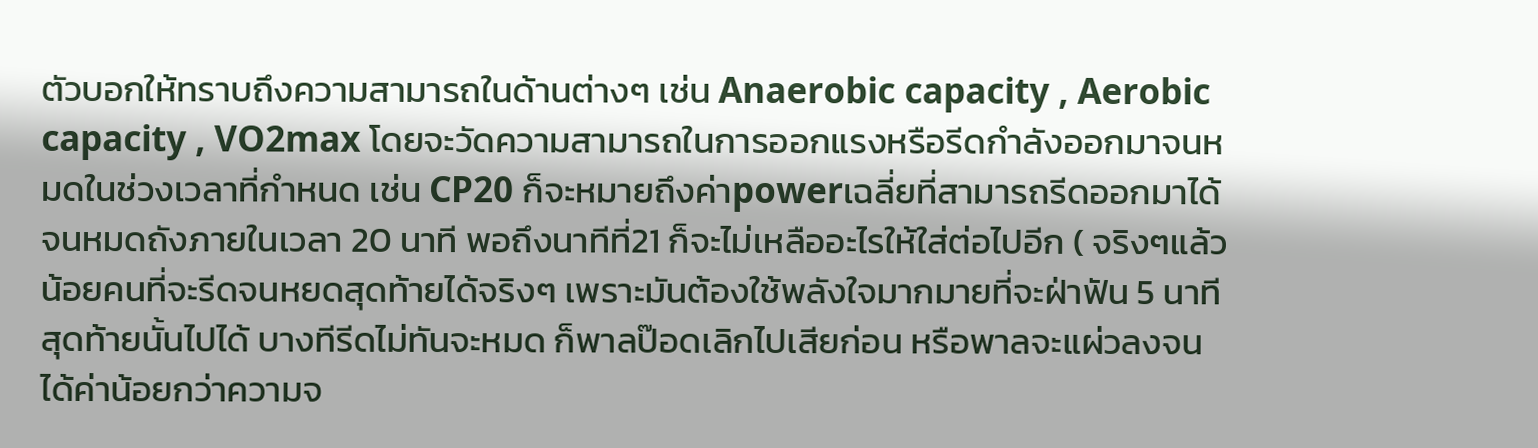ตัวบอกให้ทราบถึงความสามารถในด้านต่างๆ เช่น Anaerobic capacity , Aerobic capacity , VO2max โดยจะวัดความสามารถในการออกแรงหรือรีดกำลังออกมาจนหมดในช่วงเวลาที่กำหนด เช่น CP20 ก็จะหมายถึงค่าpowerเฉลี่ยที่สามารถรีดออกมาได้จนหมดถังภายในเวลา 20 นาที พอถึงนาทีที่21 ก็จะไม่เหลืออะไรให้ใส่ต่อไปอีก ( จริงๆแล้วน้อยคนที่จะรีดจนหยดสุดท้ายได้จริงๆ เพราะมันต้องใช้พลังใจมากมายที่จะฝ่าฟัน 5 นาทีสุดท้ายนั้นไปได้ บางทีรีดไม่ทันจะหมด ก็พาลป๊อดเลิกไปเสียก่อน หรือพาลจะแผ่วลงจนได้ค่าน้อยกว่าความจ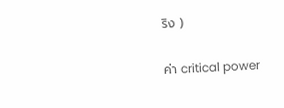ริง )

ค่า critical power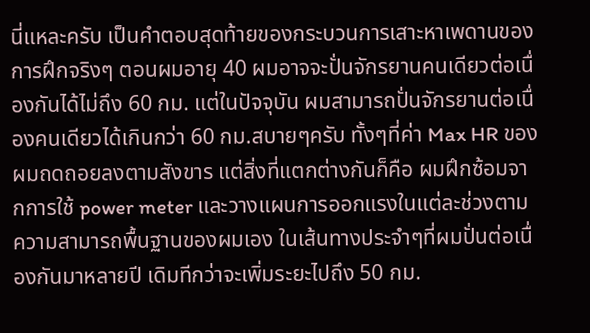นี่แหละครับ เป็นคำตอบสุดท้ายของกระบวนการเสาะหาเพดานของการฝึกจริงๆ ตอนผมอายุ 40 ผมอาจจะปั่นจักรยานคนเดียวต่อเนื่องกันได้ไม่ถึง 60 กม. แต่ในปัจจุบัน ผมสามารถปั่นจักรยานต่อเนื่องคนเดียวได้เกินกว่า 60 กม.สบายๆครับ ทั้งๆที่ค่า Max HR ของผมถดถอยลงตามสังขาร แต่สิ่งที่แตกต่างกันก็คือ ผมฝึกซ้อมจากการใช้ power meter และวางแผนการออกแรงในแต่ละช่วงตามความสามารถพื้นฐานของผมเอง ในเส้นทางประจำๆที่ผมปั่นต่อเนื่องกันมาหลายปี เดิมทีกว่าจะเพิ่มระยะไปถึง 50 กม.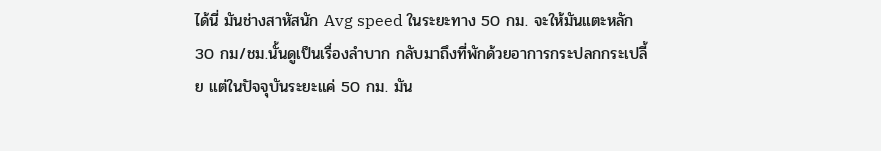ได้นี่ มันช่างสาหัสนัก Avg speed ในระยะทาง 50 กม. จะให้มันแตะหลัก 30 กม/ชม.นั้นดูเป็นเรื่องลำบาก กลับมาถึงที่พักด้วยอาการกระปลกกระเปลี้ย แต่ในปัจจุบันระยะแค่ 50 กม. มัน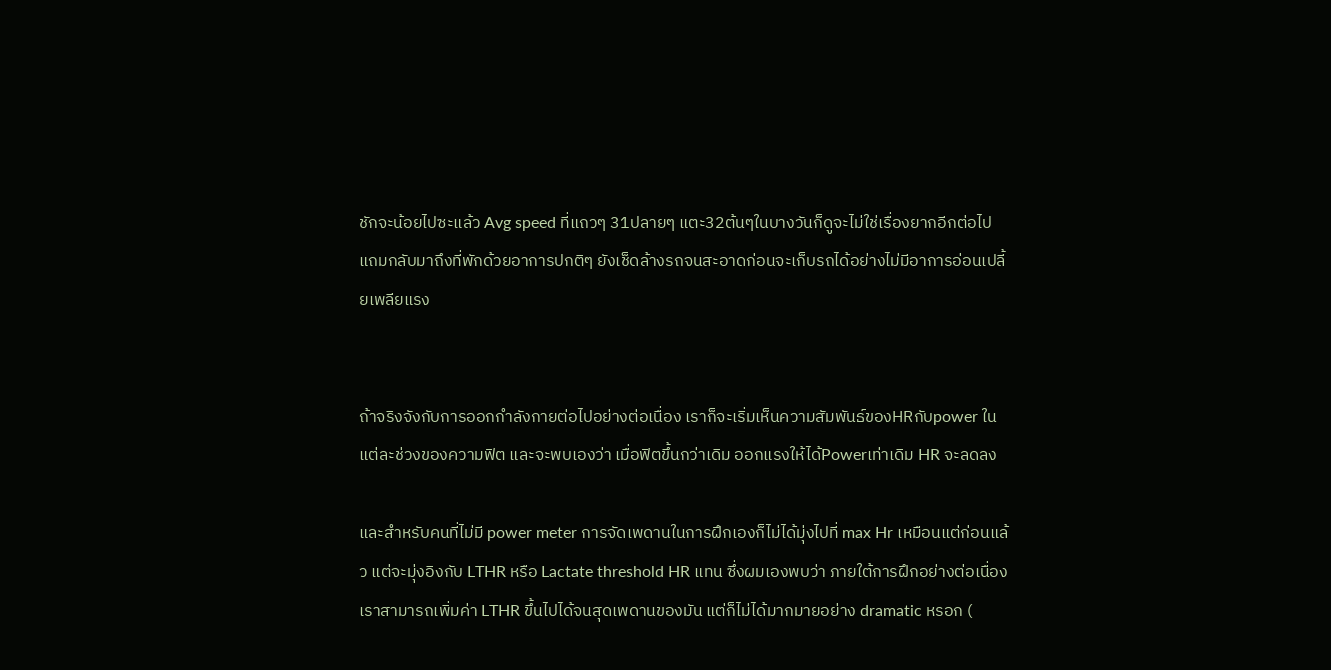ชักจะน้อยไปซะแล้ว Avg speed ที่แถวๆ 31ปลายๆ แตะ32ต้นๆในบางวันก็ดูจะไม่ใช่เรื่องยากอีกต่อไป แถมกลับมาถึงที่พักด้วยอาการปกติๆ ยังเช็ดล้างรถจนสะอาดก่อนจะเก็บรถได้อย่างไม่มีอาการอ่อนเปลี้ยเพลียแรง


ถ้าจริงจังกับการออกกำลังกายต่อไปอย่างต่อเนื่อง เราก็จะเริ่มเห็นความสัมพันธ์ของHRกับpower ในแต่ละช่วงของความฟิต และจะพบเองว่า เมื่อฟิตขึ้นกว่าเดิม ออกแรงให้ได้Powerเท่าเดิม HR จะลดลง

และสำหรับคนที่ไม่มี power meter การจัดเพดานในการฝึกเองก็ไม่ได้มุ่งไปที่ max Hr เหมือนแต่ก่อนแล้ว แต่จะมุ่งอิงกับ LTHR หรือ Lactate threshold HR แทน ซึ่งผมเองพบว่า ภายใต้การฝึกอย่างต่อเนื่อง เราสามารถเพิ่มค่า LTHR ขึ้นไปได้จนสุดเพดานของมัน แต่ก็ไม่ได้มากมายอย่าง dramatic หรอก (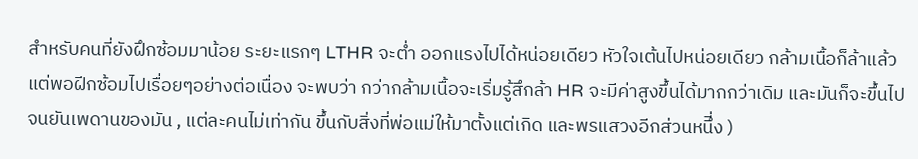สำหรับคนที่ยังฝึกซ้อมมาน้อย ระยะแรกๆ LTHR จะต่ำ ออกแรงไปได้หน่อยเดียว หัวใจเต้นไปหน่อยเดียว กล้ามเนื้อก็ล้าแล้ว แต่พอฝีกซ้อมไปเรื่อยๆอย่างต่อเนื่อง จะพบว่า กว่ากล้ามเนื้อจะเริ่มรู้สึกล้า HR จะมีค่าสูงขึ้นได้มากกว่าเดิม และมันก็จะขึ้นไปจนยันเพดานของมัน , แต่ละคนไม่เท่ากัน ขึ้นกับสิ่งที่พ่อแม่ให้มาตั้งแต่เกิด และพรแสวงอีกส่วนหนึี่ง )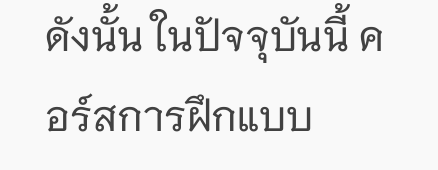ดังนั้น ในปัจจุบันนี้ คอร์สการฝึกแบบ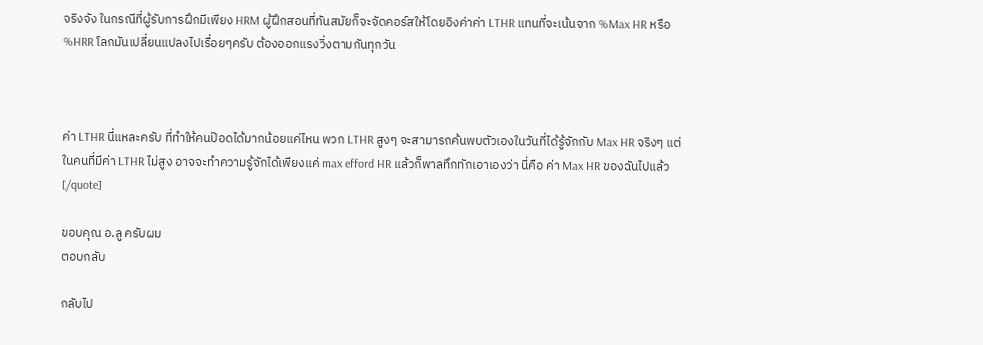จริงจัง ในกรณีที่ผู้รับการฝึกมีเพียง HRM ผู้ฝึกสอนที่ทันสมัยก็จะจัดคอร์สให้โดยอิงค่าค่า LTHR แทนที่จะเน้นจาก %Max HR หรือ %HRR โลกมันเปลี่ยนแปลงไปเรื่อยๆครับ ต้องออกแรงวิ่งตามกันทุกวัน



ค่า LTHR นี่แหละครับ ที่ทำให้คนป๊อดได้มากน้อยแค่ไหน พวก LTHR สูงๆ จะสามารถค้นพบตัวเองในวันที่ได้รู้จักกับ Max HR จริงๆ แต่ในคนที่มีค่า LTHR ไม่สูง อาจจะทำความรู้จักได้เพียงแค่ max efford HR แล้วก็พาลทึกทักเอาเองว่า นี่คือ ค่า Max HR ของฉันไปแล้ว[/quote]

ขอบคุณ อ.ลู ครับผม
ตอบกลับ

กลับไป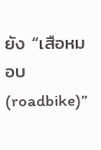ยัง “เสือหมอบ (roadbike)”